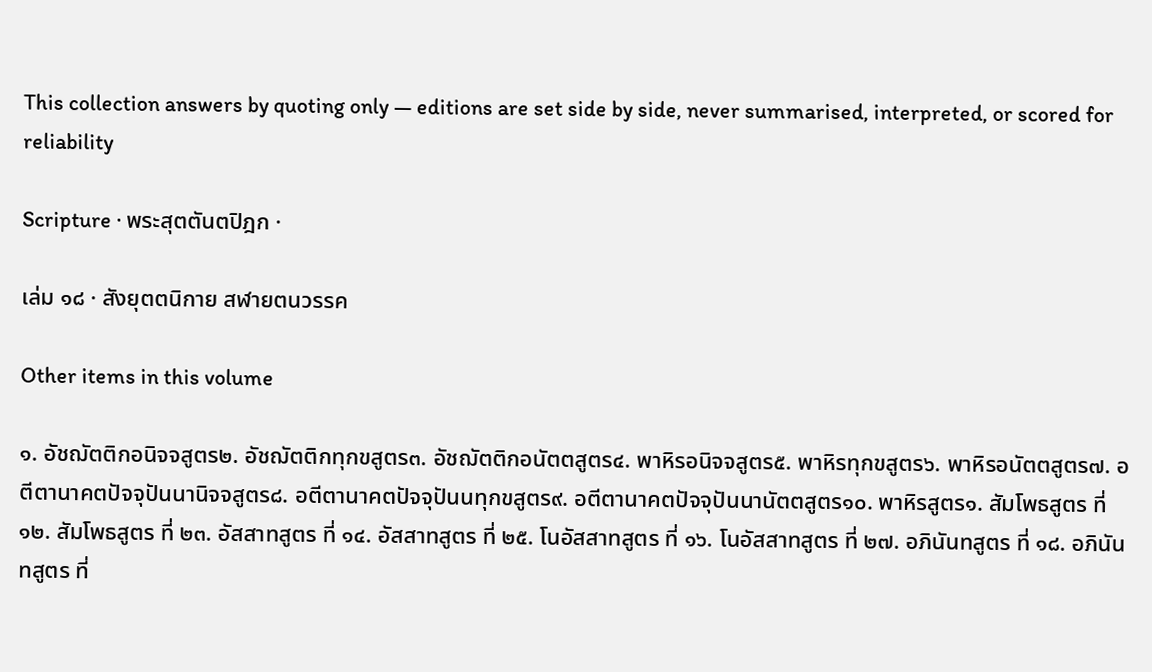This collection answers by quoting only — editions are set side by side, never summarised, interpreted, or scored for reliability

Scripture · พระสุตตันตปิฎก ·

เล่ม ๑๘ · สังยุตตนิกาย สฬายตนวรรค

Other items in this volume

๑. อัชฌัตติกอนิจจสูตร๒. อัชฌัตติกทุกขสูตร๓. อัชฌัตติกอนัตตสูตร๔. พาหิรอนิจจสูตร๕. พาหิรทุกขสูตร๖. พาหิรอนัตตสูตร๗. อตีตานาคตปัจจุปันนานิจจสูตร๘. อตีตานาคตปัจจุปันนทุกขสูตร๙. อตีตานาคตปัจจุปันนานัตตสูตร๑๐. พาหิรสูตร๑. สัมโพธสูตร ที่ ๑๒. สัมโพธสูตร ที่ ๒๓. อัสสาทสูตร ที่ ๑๔. อัสสาทสูตร ที่ ๒๕. โนอัสสาทสูตร ที่ ๑๖. โนอัสสาทสูตร ที่ ๒๗. อภินันทสูตร ที่ ๑๘. อภินันทสูตร ที่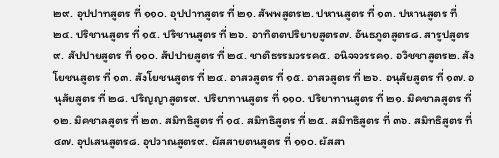๒๙. อุปปาทสูตร ที่ ๑๑๐. อุปปาทสูตร ที่ ๒๑. สัพพสูตร๒. ปหานสูตร ที่ ๑๓. ปหานสูตร ที่ ๒๔. ปริชานสูตร ที่ ๑๕. ปริชานสูตร ที่ ๒๖. อาทิตตปริยายสูตร๗. อันธภูตสูตร๘. สารูปสูตร๙. สัปปายสูตร ที่ ๑๑๐. สัปปายสูตร ที่ ๒๔. ชาติธรรมวรรค๕. อนิจจวรรค๑. อวิชชาสูตร๒. สังโยชนสูตร ที่ ๑๓. สังโยชนสูตร ที่ ๒๔. อาสวสูตร ที่ ๑๕. อาสวสูตร ที่ ๒๖. อนุสัยสูตร ที่ ๑๗. อนุสัยสูตร ที่ ๒๘. ปริญญาสูตร๙. ปริยาทานสูตร ที่ ๑๑๐. ปริยาทานสูตร ที่ ๒๑. มิคชาลสูตร ที่ ๑๒. มิคชาลสูตร ที่ ๒๓. สมิทธิสูตร ที่ ๑๔. สมิทธิสูตร ที่ ๒๕. สมิทธิสูตร ที่ ๓๖. สมิทธิสูตร ที่ ๔๗. อุปเสนสูตร๘. อุปวาณสูตร๙. ผัสสายตนสูตร ที่ ๑๑๐. ผัสสา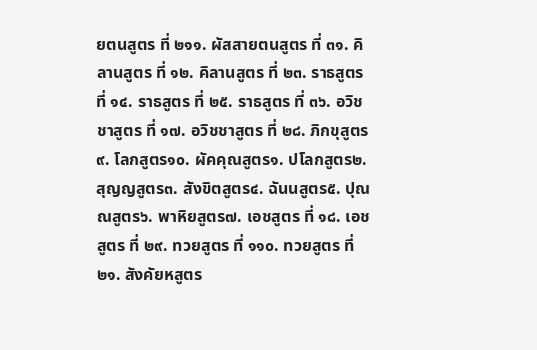ยตนสูตร ที่ ๒๑๑. ผัสสายตนสูตร ที่ ๓๑. คิลานสูตร ที่ ๑๒. คิลานสูตร ที่ ๒๓. ราธสูตร ที่ ๑๔. ราธสูตร ที่ ๒๕. ราธสูตร ที่ ๓๖. อวิชชาสูตร ที่ ๑๗. อวิชชาสูตร ที่ ๒๘. ภิกขุสูตร๙. โลกสูตร๑๐. ผัคคุณสูตร๑. ปโลกสูตร๒. สุญญสูตร๓. สังขิตสูตร๔. ฉันนสูตร๕. ปุณณสูตร๖. พาหิยสูตร๗. เอชสูตร ที่ ๑๘. เอชสูตร ที่ ๒๙. ทวยสูตร ที่ ๑๑๐. ทวยสูตร ที่ ๒๑. สังคัยหสูตร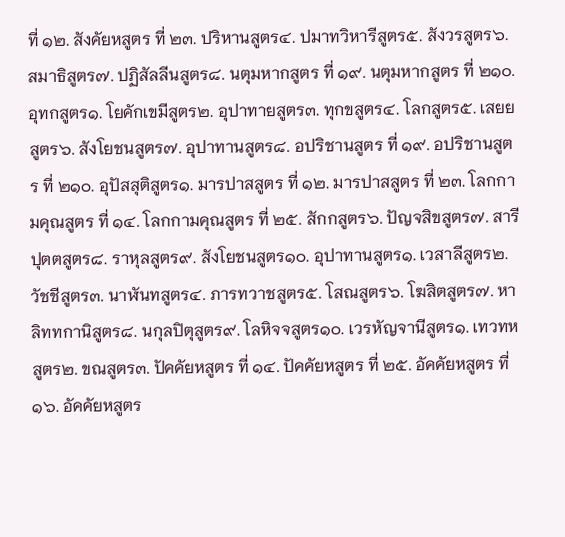ที่ ๑๒. สังคัยหสูตร ที่ ๒๓. ปริหานสูตร๔. ปมาทวิหารีสูตร๕. สังวรสูตร๖. สมาธิสูตร๗. ปฏิสัลลีนสูตร๘. นตุมหากสูตร ที่ ๑๙. นตุมหากสูตร ที่ ๒๑๐. อุทกสูตร๑. โยคักเขมีสูตร๒. อุปาทายสูตร๓. ทุกขสูตร๔. โลกสูตร๕. เสยยสูตร๖. สังโยชนสูตร๗. อุปาทานสูตร๘. อปริชานสูตร ที่ ๑๙. อปริชานสูตร ที่ ๒๑๐. อุปัสสุติสูตร๑. มารปาสสูตร ที่ ๑๒. มารปาสสูตร ที่ ๒๓. โลกกามคุณสูตร ที่ ๑๔. โลกกามคุณสูตร ที่ ๒๕. สักกสูตร๖. ปัญจสิขสูตร๗. สารีปุตตสูตร๘. ราหุลสูตร๙. สังโยชนสูตร๑๐. อุปาทานสูตร๑. เวสาลีสูตร๒. วัชชีสูตร๓. นาฬันทสูตร๔. ภารทวาชสูตร๕. โสณสูตร๖. โฆสิตสูตร๗. หาลิททกานิสูตร๘. นกุลปิตุสูตร๙. โลหิจจสูตร๑๐. เวรหัญจานีสูตร๑. เทวทหสูตร๒. ขณสูตร๓. ปัคคัยหสูตร ที่ ๑๔. ปัคคัยหสูตร ที่ ๒๕. อัคคัยหสูตร ที่ ๑๖. อัคคัยหสูตร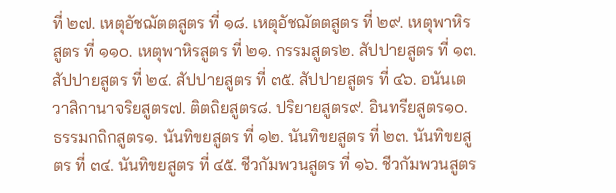ที่ ๒๗. เหตุอัชฌัตตสูตร ที่ ๑๘. เหตุอัชฌัตตสูตร ที่ ๒๙. เหตุพาหิรสูตร ที่ ๑๑๐. เหตุพาหิรสูตร ที่ ๒๑. กรรมสูตร๒. สัปปายสูตร ที่ ๑๓. สัปปายสูตร ที่ ๒๔. สัปปายสูตร ที่ ๓๕. สัปปายสูตร ที่ ๔๖. อนันเตวาสิกานาจริยสูตร๗. ติตถิยสูตร๘. ปริยายสูตร๙. อินทรียสูตร๑๐. ธรรมกถิกสูตร๑. นันทิขยสูตร ที่ ๑๒. นันทิขยสูตร ที่ ๒๓. นันทิขยสูตร ที่ ๓๔. นันทิขยสูตร ที่ ๔๕. ชีวกัมพวนสูตร ที่ ๑๖. ชีวกัมพวนสูตร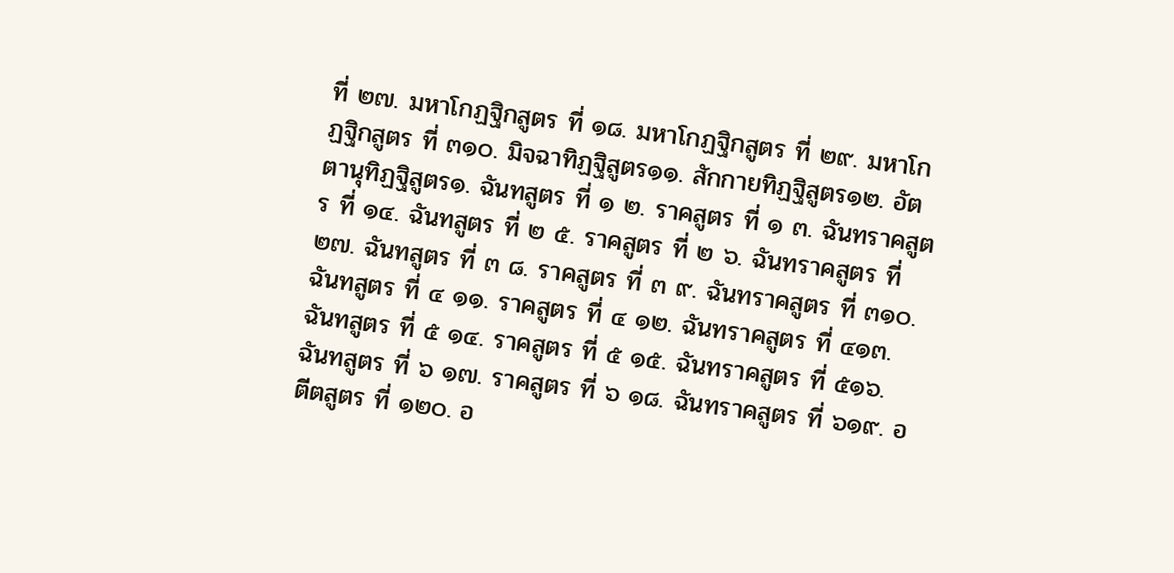ที่ ๒๗. มหาโกฏฐิกสูตร ที่ ๑๘. มหาโกฏฐิกสูตร ที่ ๒๙. มหาโกฏฐิกสูตร ที่ ๓๑๐. มิจฉาทิฏฐิสูตร๑๑. สักกายทิฏฐิสูตร๑๒. อัตตานุทิฏฐิสูตร๑. ฉันทสูตร ที่ ๑ ๒. ราคสูตร ที่ ๑ ๓. ฉันทราคสูตร ที่ ๑๔. ฉันทสูตร ที่ ๒ ๕. ราคสูตร ที่ ๒ ๖. ฉันทราคสูตร ที่ ๒๗. ฉันทสูตร ที่ ๓ ๘. ราคสูตร ที่ ๓ ๙. ฉันทราคสูตร ที่ ๓๑๐. ฉันทสูตร ที่ ๔ ๑๑. ราคสูตร ที่ ๔ ๑๒. ฉันทราคสูตร ที่ ๔๑๓. ฉันทสูตร ที่ ๕ ๑๔. ราคสูตร ที่ ๕ ๑๕. ฉันทราคสูตร ที่ ๕๑๖. ฉันทสูตร ที่ ๖ ๑๗. ราคสูตร ที่ ๖ ๑๘. ฉันทราคสูตร ที่ ๖๑๙. อตีตสูตร ที่ ๑๒๐. อ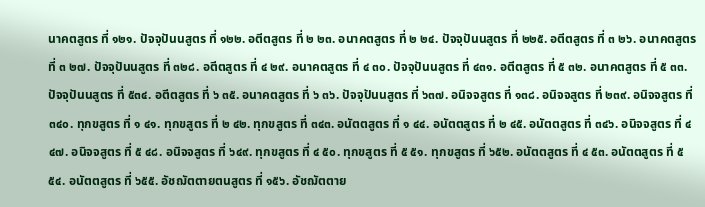นาคตสูตร ที่ ๑๒๑. ปัจจุปันนสูตร ที่ ๑๒๒. อตีตสูตร ที่ ๒ ๒๓. อนาคตสูตร ที่ ๒ ๒๔. ปัจจุปันนสูตร ที่ ๒๒๕. อตีตสูตร ที่ ๓ ๒๖. อนาคตสูตร ที่ ๓ ๒๗. ปัจจุปันนสูตร ที่ ๓๒๘. อตีตสูตร ที่ ๔ ๒๙. อนาคตสูตร ที่ ๔ ๓๐. ปัจจุปันนสูตร ที่ ๔๓๑. อตีตสูตร ที่ ๕ ๓๒. อนาคตสูตร ที่ ๕ ๓๓. ปัจจุปันนสูตร ที่ ๕๓๔. อตีตสูตร ที่ ๖ ๓๕. อนาคตสูตร ที่ ๖ ๓๖. ปัจจุปันนสูตร ที่ ๖๓๗. อนิจจสูตร ที่ ๑๓๘. อนิจจสูตร ที่ ๒๓๙. อนิจจสูตร ที่ ๓๔๐. ทุกขสูตร ที่ ๑ ๔๑. ทุกขสูตร ที่ ๒ ๔๒. ทุกขสูตร ที่ ๓๔๓. อนัตตสูตร ที่ ๑ ๔๔. อนัตตสูตร ที่ ๒ ๔๕. อนัตตสูตร ที่ ๓๔๖. อนิจจสูตร ที่ ๔ ๔๗. อนิจจสูตร ที่ ๕ ๔๘. อนิจจสูตร ที่ ๖๔๙. ทุกขสูตร ที่ ๔ ๕๐. ทุกขสูตร ที่ ๕ ๕๑. ทุกขสูตร ที่ ๖๕๒. อนัตตสูตร ที่ ๔ ๕๓. อนัตตสูตร ที่ ๕ ๕๔. อนัตตสูตร ที่ ๖๕๕. อัชฌัตตายตนสูตร ที่ ๑๕๖. อัชฌัตตาย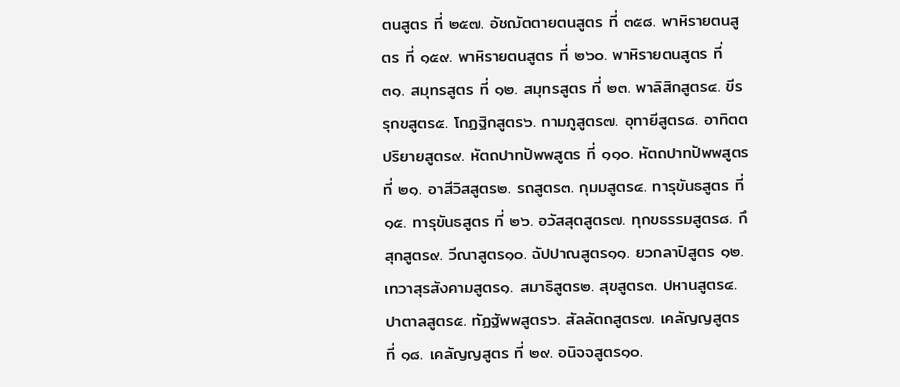ตนสูตร ที่ ๒๕๗. อัชฌัตตายตนสูตร ที่ ๓๕๘. พาหิรายตนสูตร ที่ ๑๕๙. พาหิรายตนสูตร ที่ ๒๖๐. พาหิรายตนสูตร ที่ ๓๑. สมุทรสูตร ที่ ๑๒. สมุทรสูตร ที่ ๒๓. พาลิสิกสูตร๔. ขีรรุกขสูตร๕. โกฏฐิกสูตร๖. กามภูสูตร๗. อุทายีสูตร๘. อาทิตตปริยายสูตร๙. หัตถปาทปัพพสูตร ที่ ๑๑๐. หัตถปาทปัพพสูตร ที่ ๒๑. อาสีวิสสูตร๒. รถสูตร๓. กุมมสูตร๔. ทารุขันธสูตร ที่ ๑๕. ทารุขันธสูตร ที่ ๒๖. อวัสสุตสูตร๗. ทุกขธรรมสูตร๘. กึสุกสูตร๙. วีณาสูตร๑๐. ฉัปปาณสูตร๑๑. ยวกลาปิสูตร ๑๒. เทวาสุรสังคามสูตร๑. สมาธิสูตร๒. สุขสูตร๓. ปหานสูตร๔. ปาตาลสูตร๕. ทัฏฐัพพสูตร๖. สัลลัตถสูตร๗. เคลัญญสูตร ที่ ๑๘. เคลัญญสูตร ที่ ๒๙. อนิจจสูตร๑๐.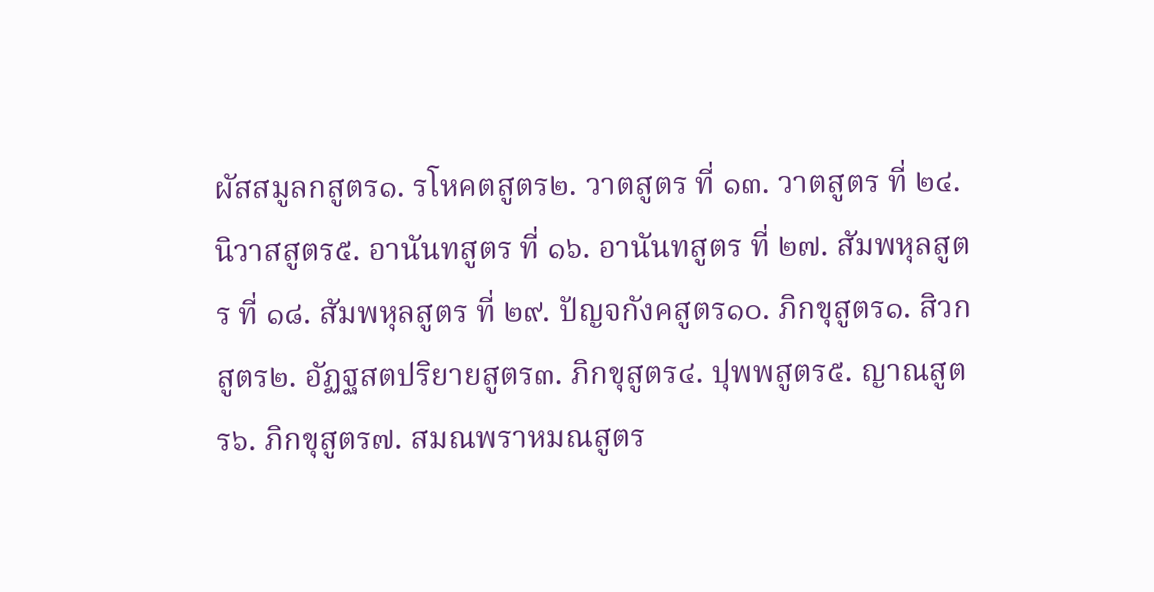ผัสสมูลกสูตร๑. รโหคตสูตร๒. วาตสูตร ที่ ๑๓. วาตสูตร ที่ ๒๔. นิวาสสูตร๕. อานันทสูตร ที่ ๑๖. อานันทสูตร ที่ ๒๗. สัมพหุลสูตร ที่ ๑๘. สัมพหุลสูตร ที่ ๒๙. ปัญจกังคสูตร๑๐. ภิกขุสูตร๑. สิวกสูตร๒. อัฏฐสตปริยายสูตร๓. ภิกขุสูตร๔. ปุพพสูตร๕. ญาณสูตร๖. ภิกขุสูตร๗. สมณพราหมณสูตร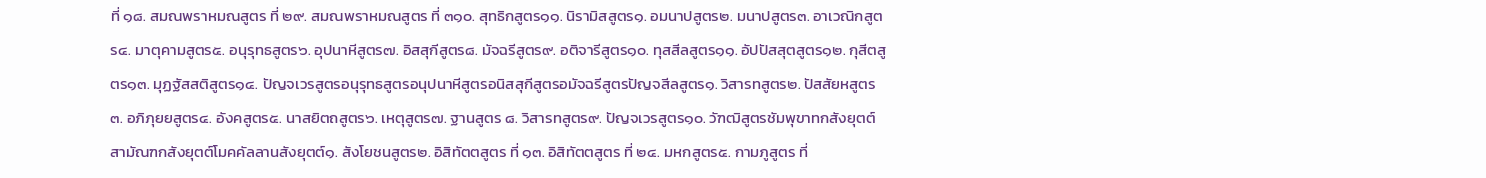ที่ ๑๘. สมณพราหมณสูตร ที่ ๒๙. สมณพราหมณสูตร ที่ ๓๑๐. สุทธิกสูตร๑๑. นิรามิสสูตร๑. อมนาปสูตร๒. มนาปสูตร๓. อาเวณิกสูตร๔. มาตุคามสูตร๕. อนุรุทธสูตร๖. อุปนาหีสูตร๗. อิสสุกีสูตร๘. มัจฉรีสูตร๙. อติจารีสูตร๑๐. ทุสสีลสูตร๑๑. อัปปัสสุตสูตร๑๒. กุสีตสูตร๑๓. มุฏฐัสสติสูตร๑๔. ปัญจเวรสูตรอนุรุทธสูตรอนุปนาหีสูตรอนิสสุกีสูตรอมัจฉรีสูตรปัญจสีลสูตร๑. วิสารทสูตร๒. ปัสสัยหสูตร๓. อภิภุยยสูตร๔. อังคสูตร๕. นาสยิตถสูตร๖. เหตุสูตร๗. ฐานสูตร ๘. วิสารทสูตร๙. ปัญจเวรสูตร๑๐. วัฑฒิสูตรชัมพุขาทกสังยุตต์สามัณฑกสังยุตต์โมคคัลลานสังยุตต์๑. สังโยชนสูตร๒. อิสิทัตตสูตร ที่ ๑๓. อิสิทัตตสูตร ที่ ๒๔. มหกสูตร๕. กามภูสูตร ที่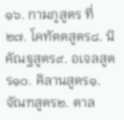๑๖. กามภูสูตร ที่ ๒๗. โคทัตตสูตร๘. นิคัณฐสูตร๙. อเจลสูตร๑๐. คิลานสูตร๑. จัณฑสูตร๒. ตาล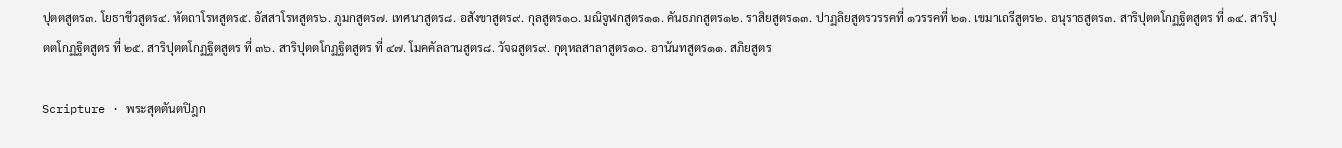ปุตตสูตร๓. โยธาชีวสูตร๔. หัตถาโรหสูตร๕. อัสสาโรหสูตร๖. ภูมกสูตร๗. เทศนาสูตร๘. อสังขาสูตร๙. กุลสูตร๑๐. มณิจูฬกสูตร๑๑. คันธภกสูตร๑๒. ราสิยสูตร๑๓. ปาฏลิยสูตรวรรคที่ ๑วรรคที่ ๒๑. เขมาเถรีสูตร๒. อนุราธสูตร๓. สาริปุตตโกฏฐิตสูตร ที่ ๑๔. สาริปุตตโกฏฐิตสูตร ที่ ๒๕. สาริปุตตโกฏฐิตสูตร ที่ ๓๖. สาริปุตตโกฏฐิตสูตร ที่ ๔๗. โมคคัลลานสูตร๘. วัจฉสูตร๙. กุตุหลสาลาสูตร๑๐. อานันทสูตร๑๑. สภิยสูตร

Scripture · พระสุตตันตปิฎก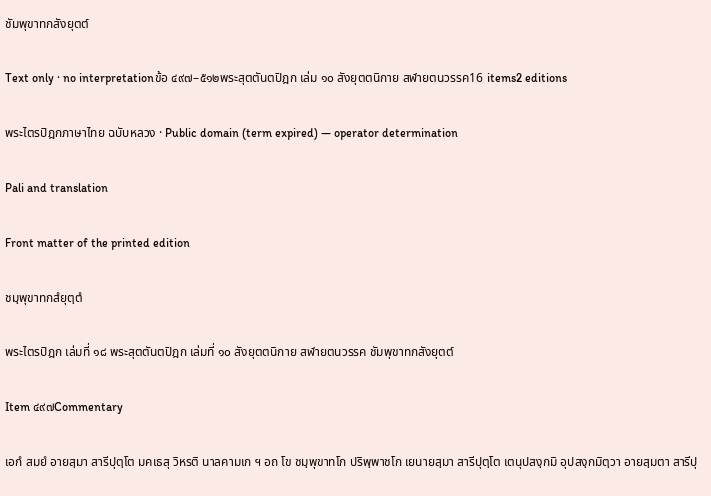ชัมพุขาทกสังยุตต์

Text only · no interpretationข้อ ๔๙๗–๕๑๒พระสุตตันตปิฎก เล่ม ๑๐ สังยุตตนิกาย สฬายตนวรรค16 items2 editions

พระไตรปิฎกภาษาไทย ฉบับหลวง · Public domain (term expired) — operator determination

Pali and translation

Front matter of the printed edition

ชมฺพุขาทกสํยุตฺตํ

พระไตรปิฎก เล่มที่ ๑๘ พระสุตตันตปิฎก เล่มที่ ๑๐ สังยุตตนิกาย สฬายตนวรรค ชัมพุขาทกสังยุตต์

Item ๔๙๗Commentary

เอกํ สมยํ อายสฺมา สารีปุตฺโต มคเธสุ วิหรติ นาลคามเก ฯ อถ โข ชมฺพุขาทโก ปริพฺพาชโก เยนายสฺมา สารีปุตฺโต เตนุปสงฺกมิ อุปสงฺกมิตฺวา อายสฺมตา สารีปุ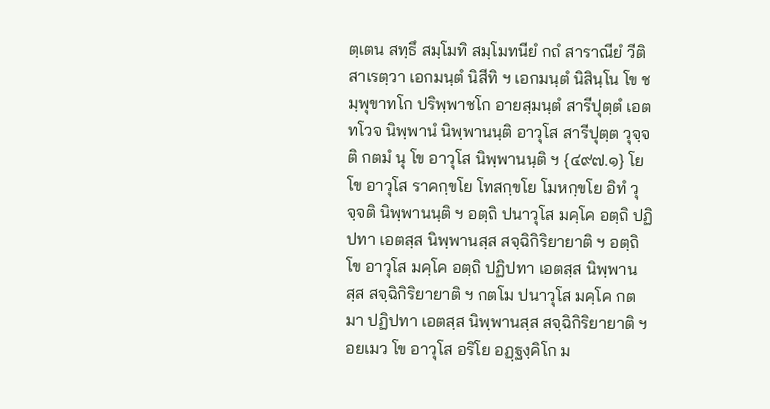ตฺเตน สทฺธึ สมฺโมทิ สมฺโมทนียํ กถํ สาราณียํ วีติสาเรตฺวา เอกมนฺตํ นิสีทิ ฯ เอกมนฺตํ นิสินฺโน โข ชมฺพุขาทโก ปริพฺพาชโก อายสฺมนฺตํ สารีปุตฺตํ เอตทโวจ นิพฺพานํ นิพฺพานนฺติ อาวุโส สารีปุตฺต วุจฺจติ กตมํ นุ โข อาวุโส นิพฺพานนฺติ ฯ {๔๙๗.๑} โย โข อาวุโส ราคกฺขโย โทสกฺขโย โมหกฺขโย อิทํ วุจฺจติ นิพฺพานนฺติ ฯ อตฺถิ ปนาวุโส มคฺโค อตฺถิ ปฏิปทา เอตสฺส นิพฺพานสฺส สจฺฉิกิริยายาติ ฯ อตฺถิ โข อาวุโส มคฺโค อตฺถิ ปฏิปทา เอตสฺส นิพฺพานสฺส สจฺฉิกิริยายาติ ฯ กตโม ปนาวุโส มคฺโค กตมา ปฏิปทา เอตสฺส นิพฺพานสฺส สจฺฉิกิริยายาติ ฯ อยเมว โข อาวุโส อริโย อฏฺฐงฺคิโก ม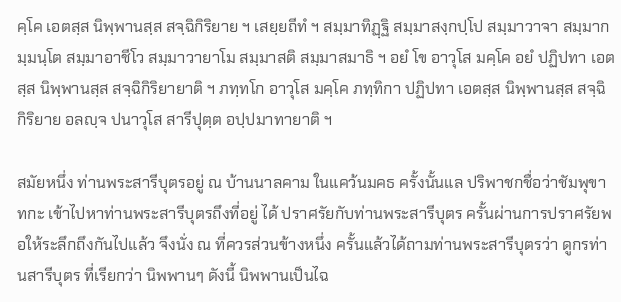คฺโค เอตสฺส นิพฺพานสฺส สจฺฉิกิริยาย ฯ เสยฺยถีทํ ฯ สมฺมาทิฏฺฐิ สมฺมาสงฺกปฺโป สมฺมาวาจา สมฺมากมฺมนฺโต สมฺมาอาชีโว สมฺมาวายาโม สมฺมาสติ สมฺมาสมาธิ ฯ อยํ โข อาวุโส มคฺโค อยํ ปฏิปทา เอตสฺส นิพฺพานสฺส สจฺฉิกิริยายาติ ฯ ภทฺทโก อาวุโส มคฺโค ภทฺทิกา ปฏิปทา เอตสฺส นิพฺพานสฺส สจฺฉิกิริยาย อลญฺจ ปนาวุโส สารีปุตฺต อปฺปมาทายาติ ฯ

สมัยหนึ่ง ท่านพระสารีบุตรอยู่ ณ บ้านนาลคาม ในแคว้นมคธ ครั้งนั้นแล ปริพาชกชื่อว่าชัมพุขาทกะ เข้าไปหาท่านพระสารีบุตรถึงที่อยู่ ได้ ปราศรัยกับท่านพระสารีบุตร ครั้นผ่านการปราศรัยพอให้ระลึกถึงกันไปแล้ว จึงนั่ง ณ ที่ควรส่วนข้างหนึ่ง ครั้นแล้วได้ถามท่านพระสารีบุตรว่า ดูกรท่านสารีบุตร ที่เรียกว่า นิพพานๆ ดังนี้ นิพพานเป็นไฉ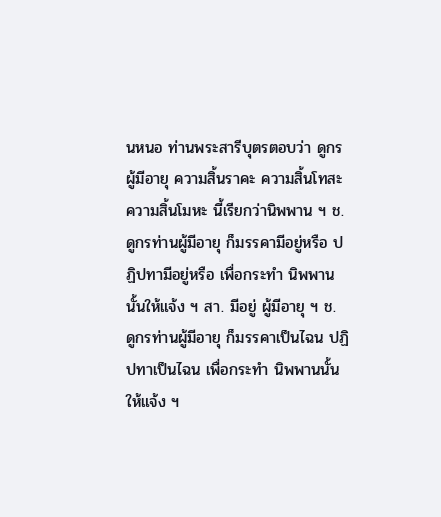นหนอ ท่านพระสารีบุตรตอบว่า ดูกรผู้มีอายุ ความสิ้นราคะ ความสิ้นโทสะ ความสิ้นโมหะ นี้เรียกว่านิพพาน ฯ ช. ดูกรท่านผู้มีอายุ ก็มรรคามีอยู่หรือ ปฏิปทามีอยู่หรือ เพื่อกระทำ นิพพานนั้นให้แจ้ง ฯ สา. มีอยู่ ผู้มีอายุ ฯ ช. ดูกรท่านผู้มีอายุ ก็มรรคาเป็นไฉน ปฏิปทาเป็นไฉน เพื่อกระทำ นิพพานนั้นให้แจ้ง ฯ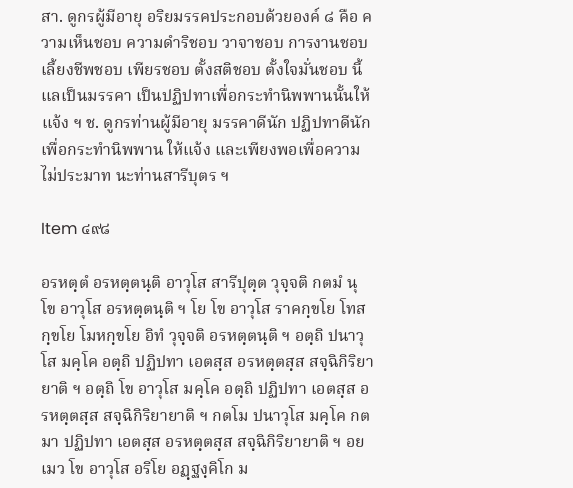สา. ดูกรผู้มีอายุ อริยมรรคประกอบด้วยองค์ ๘ คือ ความเห็นชอบ ความดำริชอบ วาจาชอบ การงานชอบ เลี้ยงชีพชอบ เพียรชอบ ตั้งสติชอบ ตั้งใจมั่นชอบ นี้แลเป็นมรรคา เป็นปฏิปทาเพื่อกระทำนิพพานนั้นให้แจ้ง ฯ ช. ดูกรท่านผู้มีอายุ มรรคาดีนัก ปฏิปทาดีนัก เพื่อกระทำนิพพาน ให้แจ้ง และเพียงพอเพื่อความไม่ประมาท นะท่านสารีบุตร ฯ

Item ๔๙๘

อรหตฺตํ อรหตฺตนฺติ อาวุโส สารีปุตฺต วุจฺจติ กตมํ นุ โข อาวุโส อรหตฺตนฺติ ฯ โย โข อาวุโส ราคกฺขโย โทสกฺขโย โมหกฺขโย อิทํ วุจฺจติ อรหตฺตนฺติ ฯ อตฺถิ ปนาวุโส มคฺโค อตฺถิ ปฏิปทา เอตสฺส อรหตฺตสฺส สจฺฉิกิริยายาติ ฯ อตฺถิ โข อาวุโส มคฺโค อตฺถิ ปฏิปทา เอตสฺส อรหตฺตสฺส สจฺฉิกิริยายาติ ฯ กตโม ปนาวุโส มคฺโค กตมา ปฏิปทา เอตสฺส อรหตฺตสฺส สจฺฉิกิริยายาติ ฯ อยเมว โข อาวุโส อริโย อฏฺฐงฺคิโก ม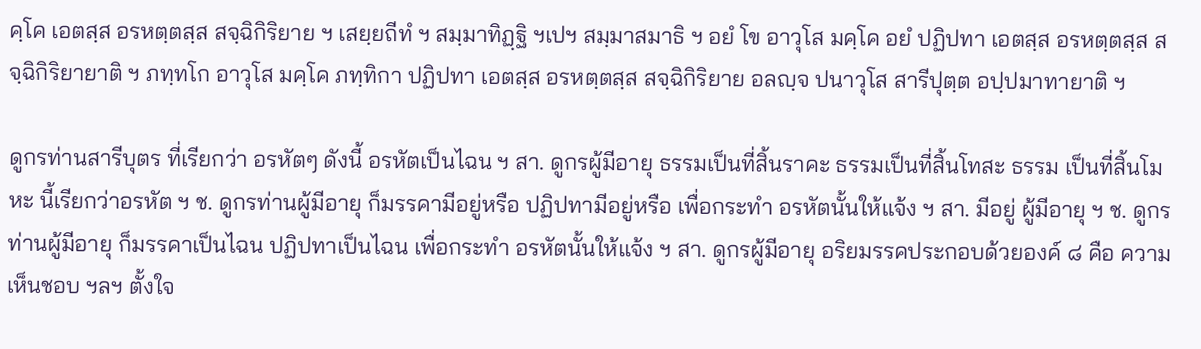คฺโค เอตสฺส อรหตฺตสฺส สจฺฉิกิริยาย ฯ เสยฺยถีทํ ฯ สมฺมาทิฏฺฐิ ฯเปฯ สมฺมาสมาธิ ฯ อยํ โข อาวุโส มคฺโค อยํ ปฏิปทา เอตสฺส อรหตฺตสฺส สจฺฉิกิริยายาติ ฯ ภทฺทโก อาวุโส มคฺโค ภทฺทิกา ปฏิปทา เอตสฺส อรหตฺตสฺส สจฺฉิกิริยาย อลญฺจ ปนาวุโส สารีปุตฺต อปฺปมาทายาติ ฯ

ดูกรท่านสารีบุตร ที่เรียกว่า อรหัตๆ ดังนี้ อรหัตเป็นไฉน ฯ สา. ดูกรผู้มีอายุ ธรรมเป็นที่สิ้นราคะ ธรรมเป็นที่สิ้นโทสะ ธรรม เป็นที่สิ้นโมหะ นี้เรียกว่าอรหัต ฯ ช. ดูกรท่านผู้มีอายุ ก็มรรคามีอยู่หรือ ปฏิปทามีอยู่หรือ เพื่อกระทำ อรหัตนั้นให้แจ้ง ฯ สา. มีอยู่ ผู้มีอายุ ฯ ช. ดูกรท่านผู้มีอายุ ก็มรรคาเป็นไฉน ปฏิปทาเป็นไฉน เพื่อกระทำ อรหัตนั้นให้แจ้ง ฯ สา. ดูกรผู้มีอายุ อริยมรรคประกอบด้วยองค์ ๘ คือ ความเห็นชอบ ฯลฯ ตั้งใจ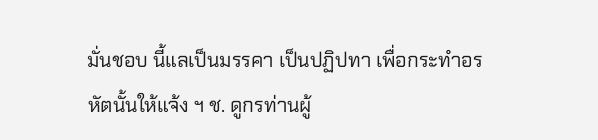มั่นชอบ นี้แลเป็นมรรคา เป็นปฏิปทา เพื่อกระทำอรหัตนั้นให้แจ้ง ฯ ช. ดูกรท่านผู้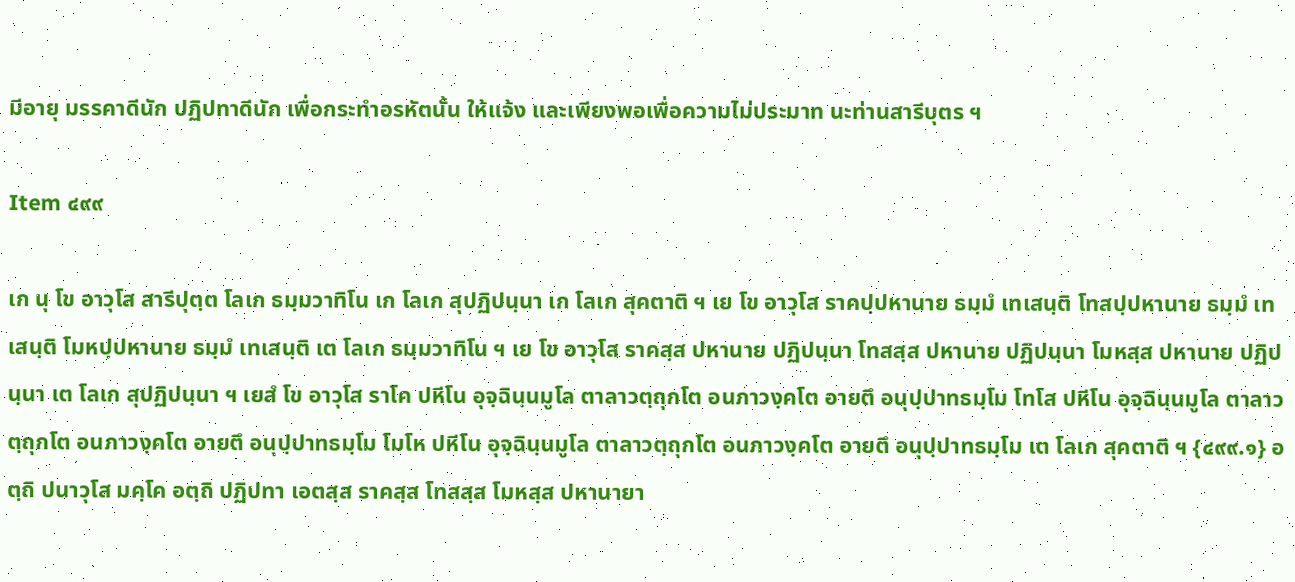มีอายุ มรรคาดีนัก ปฏิปทาดีนัก เพื่อกระทำอรหัตนั้น ให้แจ้ง และเพียงพอเพื่อความไม่ประมาท นะท่านสารีบุตร ฯ

Item ๔๙๙

เก นุ โข อาวุโส สารีปุตฺต โลเก ธมฺมวาทิโน เก โลเก สุปฏิปนฺนา เก โลเก สุคตาติ ฯ เย โข อาวุโส ราคปฺปหานาย ธมฺมํ เทเสนฺติ โทสปฺปหานาย ธมฺมํ เทเสนฺติ โมหปฺปหานาย ธมฺมํ เทเสนฺติ เต โลเก ธมฺมวาทิโน ฯ เย โข อาวุโส ราคสฺส ปหานาย ปฏิปนฺนา โทสสฺส ปหานาย ปฏิปนฺนา โมหสฺส ปหานาย ปฏิปนฺนา เต โลเก สุปฏิปนฺนา ฯ เยสํ โข อาวุโส ราโค ปหีโน อุจฺฉินฺนมูโล ตาลาวตฺถุกโต อนภาวงฺคโต อายตึ อนุปฺปาทธมฺโม โทโส ปหีโน อุจฺฉินฺนมูโล ตาลาวตฺถุกโต อนภาวงฺคโต อายตึ อนุปฺปาทธมฺโม โมโห ปหีโน อุจฺฉินฺนมูโล ตาลาวตฺถุกโต อนภาวงฺคโต อายตึ อนุปฺปาทธมฺโม เต โลเก สุคตาติ ฯ {๔๙๙.๑} อตฺถิ ปนาวุโส มคฺโค อตฺถิ ปฏิปทา เอตสฺส ราคสฺส โทสสฺส โมหสฺส ปหานายา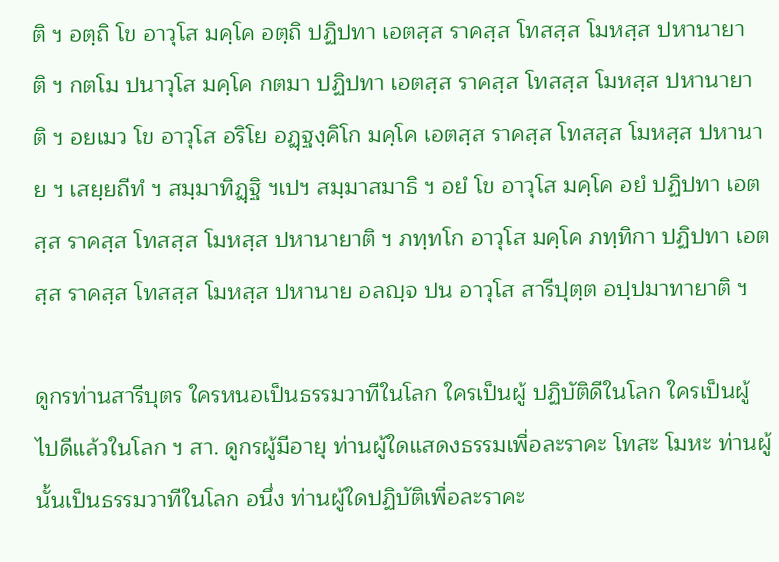ติ ฯ อตฺถิ โข อาวุโส มคฺโค อตฺถิ ปฏิปทา เอตสฺส ราคสฺส โทสสฺส โมหสฺส ปหานายาติ ฯ กตโม ปนาวุโส มคฺโค กตมา ปฏิปทา เอตสฺส ราคสฺส โทสสฺส โมหสฺส ปหานายาติ ฯ อยเมว โข อาวุโส อริโย อฏฺฐงฺคิโก มคฺโค เอตสฺส ราคสฺส โทสสฺส โมหสฺส ปหานาย ฯ เสยฺยถีทํ ฯ สมฺมาทิฏฺฐิ ฯเปฯ สมฺมาสมาธิ ฯ อยํ โข อาวุโส มคฺโค อยํ ปฏิปทา เอตสฺส ราคสฺส โทสสฺส โมหสฺส ปหานายาติ ฯ ภทฺทโก อาวุโส มคฺโค ภทฺทิกา ปฏิปทา เอตสฺส ราคสฺส โทสสฺส โมหสฺส ปหานาย อลญฺจ ปน อาวุโส สารีปุตฺต อปฺปมาทายาติ ฯ

ดูกรท่านสารีบุตร ใครหนอเป็นธรรมวาทีในโลก ใครเป็นผู้ ปฏิบัติดีในโลก ใครเป็นผู้ไปดีแล้วในโลก ฯ สา. ดูกรผู้มีอายุ ท่านผู้ใดแสดงธรรมเพื่อละราคะ โทสะ โมหะ ท่านผู้นั้นเป็นธรรมวาทีในโลก อนึ่ง ท่านผู้ใดปฏิบัติเพื่อละราคะ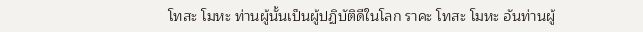โทสะ โมหะ ท่านผู้นั้นเป็นผู้ปฏิบัติดีในโลก ราคะ โทสะ โมหะ อันท่านผู้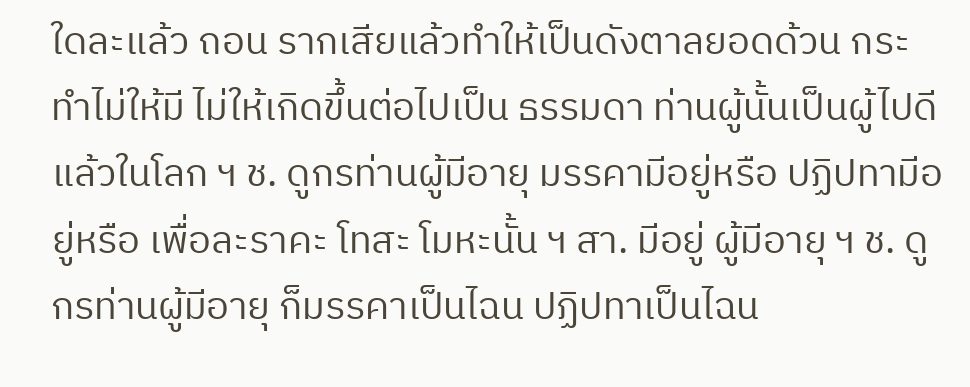ใดละแล้ว ถอน รากเสียแล้วทำให้เป็นดังตาลยอดด้วน กระทำไม่ให้มี ไม่ให้เกิดขึ้นต่อไปเป็น ธรรมดา ท่านผู้นั้นเป็นผู้ไปดีแล้วในโลก ฯ ช. ดูกรท่านผู้มีอายุ มรรคามีอยู่หรือ ปฏิปทามีอยู่หรือ เพื่อละราคะ โทสะ โมหะนั้น ฯ สา. มีอยู่ ผู้มีอายุ ฯ ช. ดูกรท่านผู้มีอายุ ก็มรรคาเป็นไฉน ปฏิปทาเป็นไฉน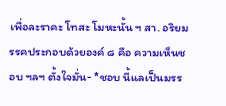เพื่อละราคะ โทสะ โมหะนั้น ฯ สา. อริยมรรคประกอบด้วยองค์ ๘ คือ ความเห็นชอบ ฯลฯ ตั้งใจมั่น- *ชอบ นี้แลเป็นมรร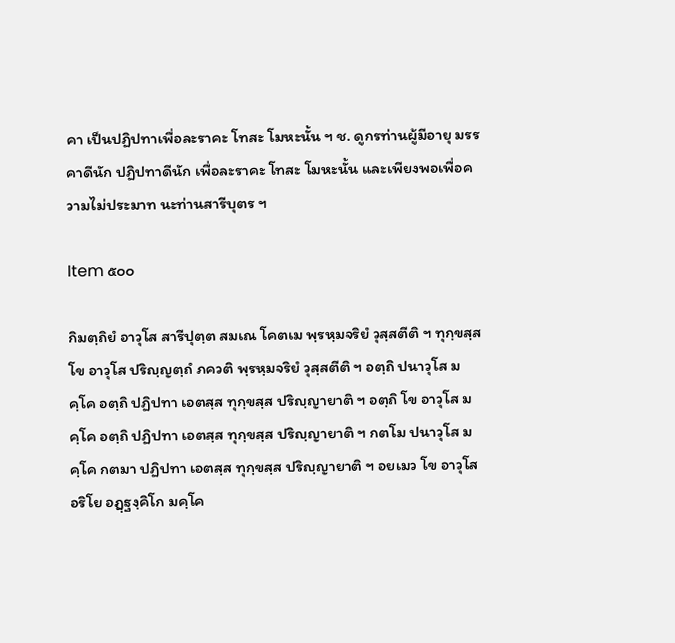คา เป็นปฏิปทาเพื่อละราคะ โทสะ โมหะนั้น ฯ ช. ดูกรท่านผู้มีอายุ มรรคาดีนัก ปฏิปทาดีนัก เพื่อละราคะ โทสะ โมหะนั้น และเพียงพอเพื่อความไม่ประมาท นะท่านสารีบุตร ฯ

Item ๕๐๐

กิมตฺถิยํ อาวุโส สารีปุตฺต สมเณ โคตเม พฺรหฺมจริยํ วุสฺสตีติ ฯ ทุกฺขสฺส โข อาวุโส ปริญฺญตฺถํ ภควติ พฺรหฺมจริยํ วุสฺสตีติ ฯ อตฺถิ ปนาวุโส มคฺโค อตฺถิ ปฏิปทา เอตสฺส ทุกฺขสฺส ปริญฺญายาติ ฯ อตฺถิ โข อาวุโส มคฺโค อตฺถิ ปฏิปทา เอตสฺส ทุกฺขสฺส ปริญฺญายาติ ฯ กตโม ปนาวุโส มคฺโค กตมา ปฏิปทา เอตสฺส ทุกฺขสฺส ปริญฺญายาติ ฯ อยเมว โข อาวุโส อริโย อฏฺฐงฺคิโก มคฺโค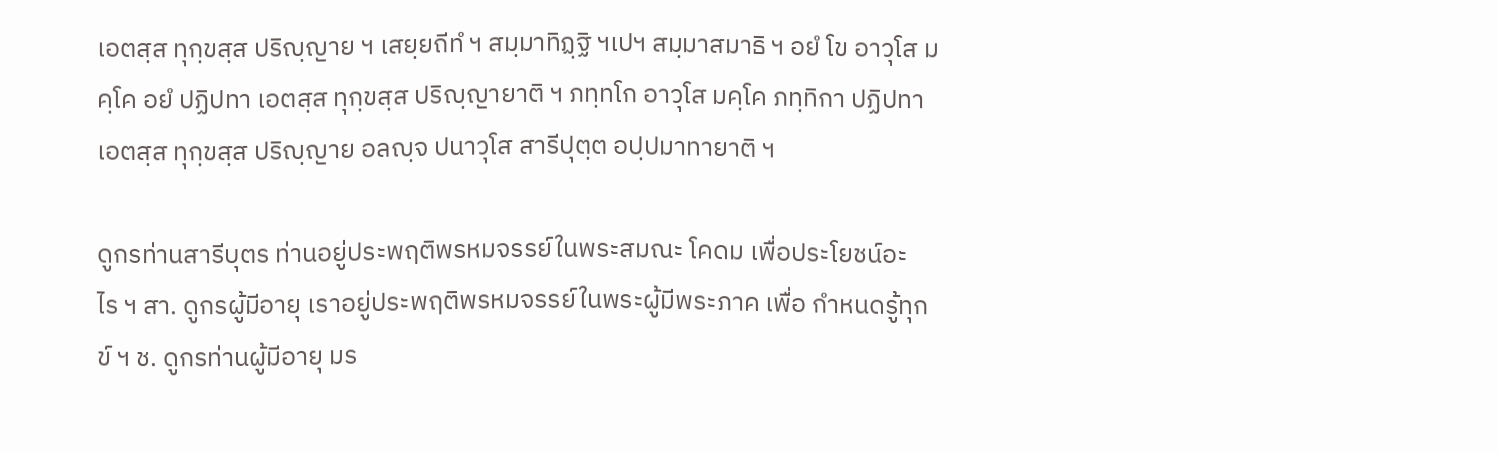เอตสฺส ทุกฺขสฺส ปริญฺญาย ฯ เสยฺยถีทํ ฯ สมฺมาทิฏฺฐิ ฯเปฯ สมฺมาสมาธิ ฯ อยํ โข อาวุโส มคฺโค อยํ ปฏิปทา เอตสฺส ทุกฺขสฺส ปริญฺญายาติ ฯ ภทฺทโก อาวุโส มคฺโค ภทฺทิกา ปฏิปทา เอตสฺส ทุกฺขสฺส ปริญฺญาย อลญฺจ ปนาวุโส สารีปุตฺต อปฺปมาทายาติ ฯ

ดูกรท่านสารีบุตร ท่านอยู่ประพฤติพรหมจรรย์ในพระสมณะ โคดม เพื่อประโยชน์อะไร ฯ สา. ดูกรผู้มีอายุ เราอยู่ประพฤติพรหมจรรย์ในพระผู้มีพระภาค เพื่อ กำหนดรู้ทุกข์ ฯ ช. ดูกรท่านผู้มีอายุ มร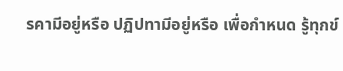รคามีอยู่หรือ ปฏิปทามีอยู่หรือ เพื่อกำหนด รู้ทุกข์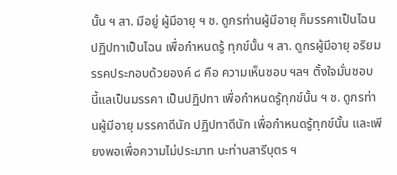นั้น ฯ สา. มีอยู่ ผู้มีอายุ ฯ ช. ดูกรท่านผู้มีอายุ ก็มรรคาเป็นไฉน ปฏิปทาเป็นไฉน เพื่อกำหนดรู้ ทุกข์นั้น ฯ สา. ดูกรผู้มีอายุ อริยมรรคประกอบด้วยองค์ ๘ คือ ความเห็นชอบ ฯลฯ ตั้งใจมั่นชอบ นี้แลเป็นมรรคา เป็นปฏิปทา เพื่อกำหนดรู้ทุกข์นั้น ฯ ช. ดูกรท่านผู้มีอายุ มรรคาดีนัก ปฏิปทาดีนัก เพื่อกำหนดรู้ทุกข์นั้น และเพียงพอเพื่อความไม่ประมาท นะท่านสารีบุตร ฯ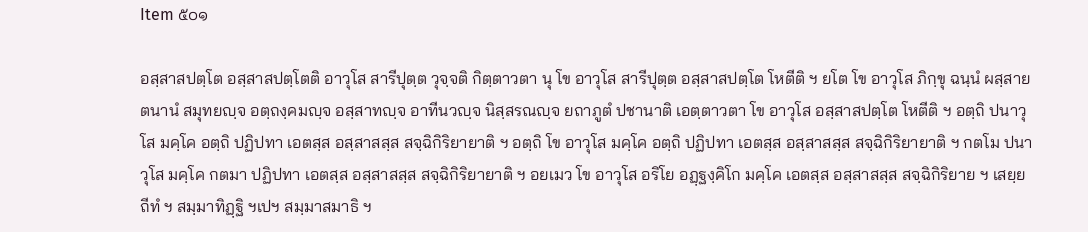Item ๕๐๑

อสฺสาสปตฺโต อสฺสาสปตฺโตติ อาวุโส สารีปุตฺต วุจฺจติ กิตฺตาวตา นุ โข อาวุโส สารีปุตฺต อสฺสาสปตฺโต โหตีติ ฯ ยโต โข อาวุโส ภิกฺขุ ฉนฺนํ ผสฺสายตนานํ สมุทยญฺจ อตฺถงฺคมญฺจ อสฺสาทญฺจ อาทีนวญฺจ นิสฺสรณญฺจ ยถาภูตํ ปชานาติ เอตฺตาวตา โข อาวุโส อสฺสาสปตฺโต โหตีติ ฯ อตฺถิ ปนาวุโส มคฺโค อตฺถิ ปฏิปทา เอตสฺส อสฺสาสสฺส สจฺฉิกิริยายาติ ฯ อตฺถิ โข อาวุโส มคฺโค อตฺถิ ปฏิปทา เอตสฺส อสฺสาสสฺส สจฺฉิกิริยายาติ ฯ กตโม ปนาวุโส มคฺโค กตมา ปฏิปทา เอตสฺส อสฺสาสสฺส สจฺฉิกิริยายาติ ฯ อยเมว โข อาวุโส อริโย อฏฺฐงฺคิโก มคฺโค เอตสฺส อสฺสาสสฺส สจฺฉิกิริยาย ฯ เสยฺยถีทํ ฯ สมฺมาทิฏฺฐิ ฯเปฯ สมฺมาสมาธิ ฯ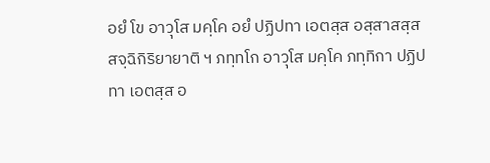อยํ โข อาวุโส มคฺโค อยํ ปฏิปทา เอตสฺส อสฺสาสสฺส สจฺฉิกิริยายาติ ฯ ภทฺทโก อาวุโส มคฺโค ภทฺทิกา ปฏิปทา เอตสฺส อ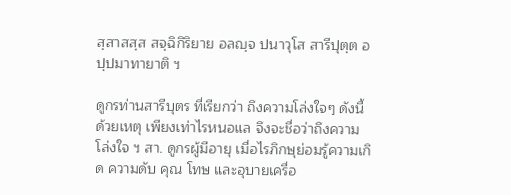สฺสาสสฺส สจฺฉิกิริยาย อลญฺจ ปนาวุโส สารีปุตฺต อปฺปมาทายาติ ฯ

ดูกรท่านสารีบุตร ที่เรียกว่า ถึงความโล่งใจๆ ดังนี้ ด้วยเหตุ เพียงเท่าไรหนอแล จึงจะชื่อว่าถึงความโล่งใจ ฯ สา. ดูกรผู้มีอายุ เมื่อไรภิกษุย่อมรู้ความเกิด ความดับ คุณ โทษ และอุบายเครื่อ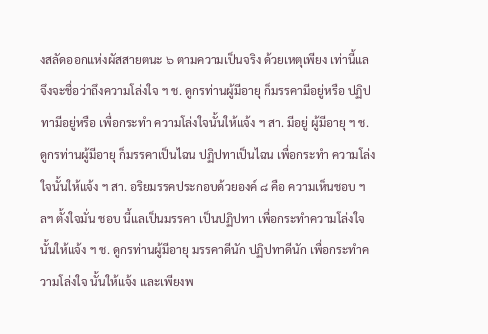งสลัดออกแห่งผัสสายตนะ ๖ ตามความเป็นจริง ด้วยเหตุเพียง เท่านี้แล จึงจะชื่อว่าถึงความโล่งใจ ฯ ช. ดูกรท่านผู้มีอายุ ก็มรรคามีอยู่หรือ ปฏิปทามีอยู่หรือ เพื่อกระทำ ความโล่งใจนั้นให้แจ้ง ฯ สา. มีอยู่ ผู้มีอายุ ฯ ช. ดูกรท่านผู้มีอายุ ก็มรรคาเป็นไฉน ปฏิปทาเป็นไฉน เพื่อกระทำ ความโล่งใจนั้นให้แจ้ง ฯ สา. อริยมรรคประกอบด้วยองค์ ๘ คือ ความเห็นชอบ ฯลฯ ตั้งใจมั่น ชอบ นี้แลเป็นมรรคา เป็นปฏิปทา เพื่อกระทำความโล่งใจนั้นให้แจ้ง ฯ ช. ดูกรท่านผู้มีอายุ มรรคาดีนัก ปฏิปทาดีนัก เพื่อกระทำความโล่งใจ นั้นให้แจ้ง และเพียงพ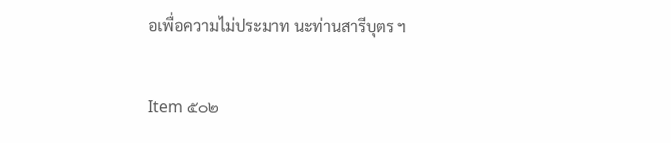อเพื่อความไม่ประมาท นะท่านสารีบุตร ฯ

Item ๕๐๒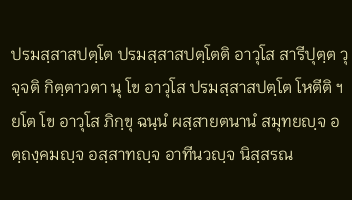ปรมสฺสาสปตฺโต ปรมสฺสาสปตฺโตติ อาวุโส สารีปุตฺต วุจฺจติ กิตฺตาวตา นุ โข อาวุโส ปรมสฺสาสปตฺโต โหตีติ ฯ ยโต โข อาวุโส ภิกฺขุ ฉนฺนํ ผสฺสายตนานํ สมุทยญฺจ อตฺถงฺคมญฺจ อสฺสาทญฺจ อาทีนวญฺจ นิสฺสรณ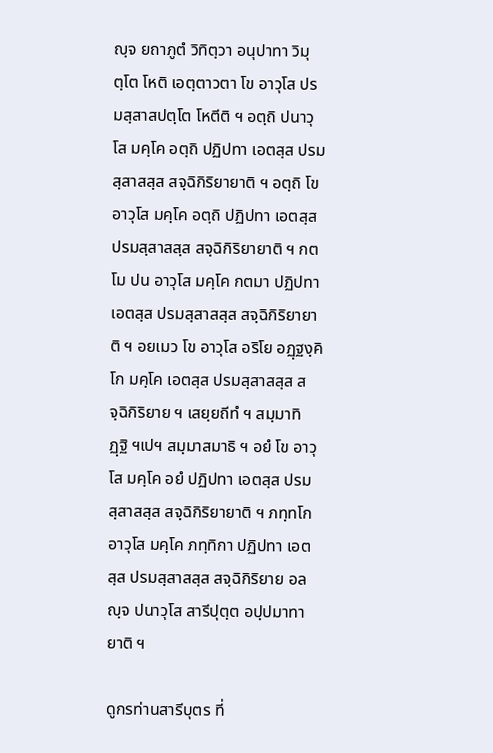ญฺจ ยถาภูตํ วิทิตฺวา อนุปาทา วิมุตฺโต โหติ เอตฺตาวตา โข อาวุโส ปรมสฺสาสปตฺโต โหตีติ ฯ อตฺถิ ปนาวุโส มคฺโค อตฺถิ ปฏิปทา เอตสฺส ปรมสฺสาสสฺส สจฺฉิกิริยายาติ ฯ อตฺถิ โข อาวุโส มคฺโค อตฺถิ ปฏิปทา เอตสฺส ปรมสฺสาสสฺส สจฺฉิกิริยายาติ ฯ กตโม ปน อาวุโส มคฺโค กตมา ปฏิปทา เอตสฺส ปรมสฺสาสสฺส สจฺฉิกิริยายาติ ฯ อยเมว โข อาวุโส อริโย อฏฺฐงฺคิโก มคฺโค เอตสฺส ปรมสฺสาสสฺส สจฺฉิกิริยาย ฯ เสยฺยถีทํ ฯ สมฺมาทิฏฺฐิ ฯเปฯ สมฺมาสมาธิ ฯ อยํ โข อาวุโส มคฺโค อยํ ปฏิปทา เอตสฺส ปรมสฺสาสสฺส สจฺฉิกิริยายาติ ฯ ภทฺทโก อาวุโส มคฺโค ภทฺทิกา ปฏิปทา เอตสฺส ปรมสฺสาสสฺส สจฺฉิกิริยาย อลญฺจ ปนาวุโส สารีปุตฺต อปฺปมาทายาติ ฯ

ดูกรท่านสารีบุตร ที่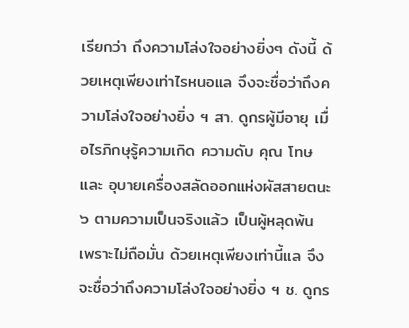เรียกว่า ถึงความโล่งใจอย่างยิ่งๆ ดังนี้ ด้วยเหตุเพียงเท่าไรหนอแล จึงจะชื่อว่าถึงความโล่งใจอย่างยิ่ง ฯ สา. ดูกรผู้มีอายุ เมื่อไรภิกษุรู้ความเกิด ความดับ คุณ โทษ และ อุบายเครื่องสลัดออกแห่งผัสสายตนะ ๖ ตามความเป็นจริงแล้ว เป็นผู้หลุดพ้น เพราะไม่ถือมั่น ด้วยเหตุเพียงเท่านี้แล จึงจะชื่อว่าถึงความโล่งใจอย่างยิ่ง ฯ ช. ดูกร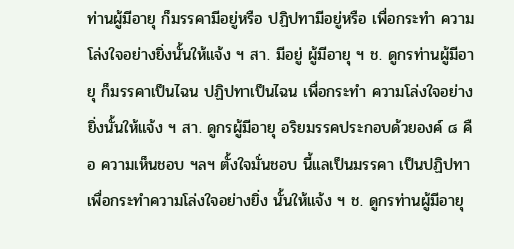ท่านผู้มีอายุ ก็มรรคามีอยู่หรือ ปฏิปทามีอยู่หรือ เพื่อกระทำ ความโล่งใจอย่างยิ่งนั้นให้แจ้ง ฯ สา. มีอยู่ ผู้มีอายุ ฯ ช. ดูกรท่านผู้มีอายุ ก็มรรคาเป็นไฉน ปฏิปทาเป็นไฉน เพื่อกระทำ ความโล่งใจอย่างยิ่งนั้นให้แจ้ง ฯ สา. ดูกรผู้มีอายุ อริยมรรคประกอบด้วยองค์ ๘ คือ ความเห็นชอบ ฯลฯ ตั้งใจมั่นชอบ นี้แลเป็นมรรคา เป็นปฏิปทา เพื่อกระทำความโล่งใจอย่างยิ่ง นั้นให้แจ้ง ฯ ช. ดูกรท่านผู้มีอายุ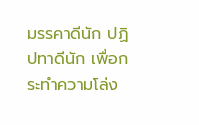มรรคาดีนัก ปฏิปทาดีนัก เพื่อกระทำความโล่ง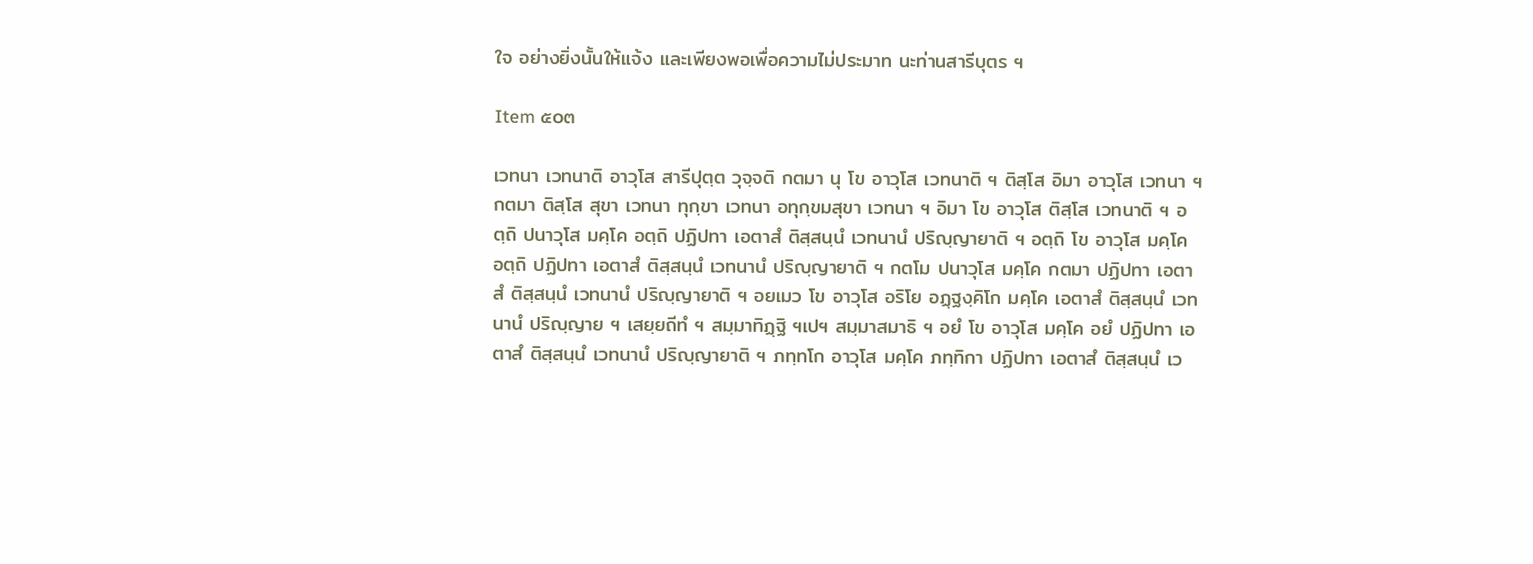ใจ อย่างยิ่งนั้นให้แจ้ง และเพียงพอเพื่อความไม่ประมาท นะท่านสารีบุตร ฯ

Item ๕๐๓

เวทนา เวทนาติ อาวุโส สารีปุตฺต วุจฺจติ กตมา นุ โข อาวุโส เวทนาติ ฯ ติสฺโส อิมา อาวุโส เวทนา ฯ กตมา ติสฺโส สุขา เวทนา ทุกฺขา เวทนา อทุกฺขมสุขา เวทนา ฯ อิมา โข อาวุโส ติสฺโส เวทนาติ ฯ อตฺถิ ปนาวุโส มคฺโค อตฺถิ ปฏิปทา เอตาสํ ติสฺสนฺนํ เวทนานํ ปริญฺญายาติ ฯ อตฺถิ โข อาวุโส มคฺโค อตฺถิ ปฏิปทา เอตาสํ ติสฺสนฺนํ เวทนานํ ปริญฺญายาติ ฯ กตโม ปนาวุโส มคฺโค กตมา ปฏิปทา เอตาสํ ติสฺสนฺนํ เวทนานํ ปริญฺญายาติ ฯ อยเมว โข อาวุโส อริโย อฏฺฐงฺคิโก มคฺโค เอตาสํ ติสฺสนฺนํ เวทนานํ ปริญฺญาย ฯ เสยฺยถีทํ ฯ สมฺมาทิฏฺฐิ ฯเปฯ สมฺมาสมาธิ ฯ อยํ โข อาวุโส มคฺโค อยํ ปฏิปทา เอตาสํ ติสฺสนฺนํ เวทนานํ ปริญฺญายาติ ฯ ภทฺทโก อาวุโส มคฺโค ภทฺทิกา ปฏิปทา เอตาสํ ติสฺสนฺนํ เว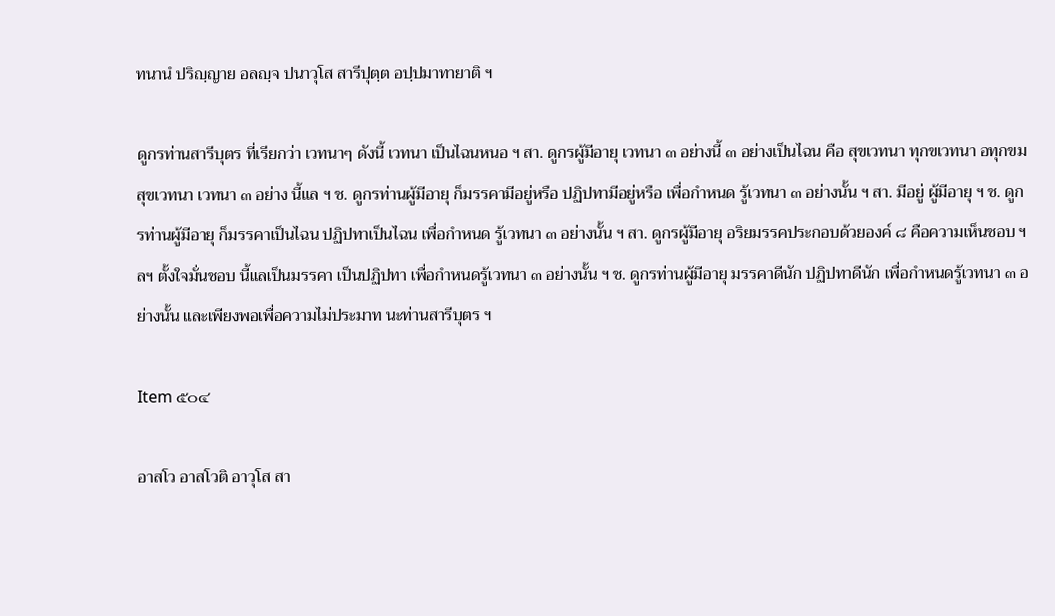ทนานํ ปริญฺญาย อลญฺจ ปนาวุโส สารีปุตฺต อปฺปมาทายาติ ฯ

ดูกรท่านสารีบุตร ที่เรียกว่า เวทนาๆ ดังนี้ เวทนา เป็นไฉนหนอ ฯ สา. ดูกรผู้มีอายุ เวทนา ๓ อย่างนี้ ๓ อย่างเป็นไฉน คือ สุขเวทนา ทุกขเวทนา อทุกขมสุขเวทนา เวทนา ๓ อย่าง นี้แล ฯ ช. ดูกรท่านผู้มีอายุ ก็มรรคามีอยู่หรือ ปฏิปทามีอยู่หรือ เพื่อกำหนด รู้เวทนา ๓ อย่างนั้น ฯ สา. มีอยู่ ผู้มีอายุ ฯ ช. ดูกรท่านผู้มีอายุ ก็มรรคาเป็นไฉน ปฏิปทาเป็นไฉน เพื่อกำหนด รู้เวทนา ๓ อย่างนั้น ฯ สา. ดูกรผู้มีอายุ อริยมรรคประกอบด้วยองค์ ๘ คือความเห็นชอบ ฯลฯ ตั้งใจมั่นชอบ นี้แลเป็นมรรคา เป็นปฏิปทา เพื่อกำหนดรู้เวทนา ๓ อย่างนั้น ฯ ช. ดูกรท่านผู้มีอายุ มรรคาดีนัก ปฏิปทาดีนัก เพื่อกำหนดรู้เวทนา ๓ อย่างนั้น และเพียงพอเพื่อความไม่ประมาท นะท่านสารีบุตร ฯ

Item ๕๐๔

อาสโว อาสโวติ อาวุโส สา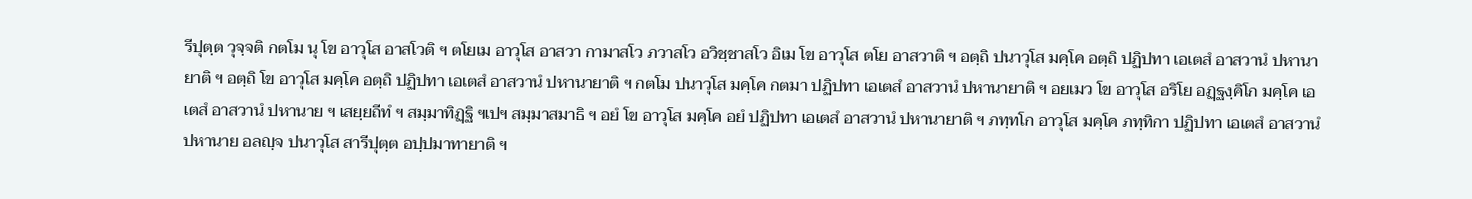รีปุตฺต วุจฺจติ กตโม นุ โข อาวุโส อาสโวติ ฯ ตโยเม อาวุโส อาสวา กามาสโว ภวาสโว อวิชฺชาสโว อิเม โข อาวุโส ตโย อาสวาติ ฯ อตฺถิ ปนาวุโส มคฺโค อตฺถิ ปฏิปทา เอเตสํ อาสวานํ ปหานายาติ ฯ อตฺถิ โข อาวุโส มคฺโค อตฺถิ ปฏิปทา เอเตสํ อาสวานํ ปหานายาติ ฯ กตโม ปนาวุโส มคฺโค กตมา ปฏิปทา เอเตสํ อาสวานํ ปหานายาติ ฯ อยเมว โข อาวุโส อริโย อฏฺฐงฺคิโก มคฺโค เอเตสํ อาสวานํ ปหานาย ฯ เสยฺยถีทํ ฯ สมฺมาทิฏฺฐิ ฯเปฯ สมฺมาสมาธิ ฯ อยํ โข อาวุโส มคฺโค อยํ ปฏิปทา เอเตสํ อาสวานํ ปหานายาติ ฯ ภทฺทโก อาวุโส มคฺโค ภทฺทิกา ปฏิปทา เอเตสํ อาสวานํ ปหานาย อลญฺจ ปนาวุโส สารีปุตฺต อปฺปมาทายาติ ฯ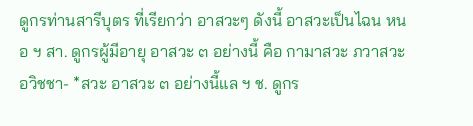ดูกรท่านสารีบุตร ที่เรียกว่า อาสวะๆ ดังนี้ อาสวะเป็นไฉน หนอ ฯ สา. ดูกรผู้มีอายุ อาสวะ ๓ อย่างนี้ คือ กามาสวะ ภวาสวะ อวิชชา- *สวะ อาสวะ ๓ อย่างนี้แล ฯ ช. ดูกร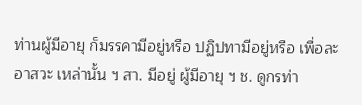ท่านผู้มีอายุ ก็มรรคามีอยู่หรือ ปฏิปทามีอยู่หรือ เพื่อละอาสวะ เหล่านั้น ฯ สา. มีอยู่ ผู้มีอายุ ฯ ช. ดูกรท่า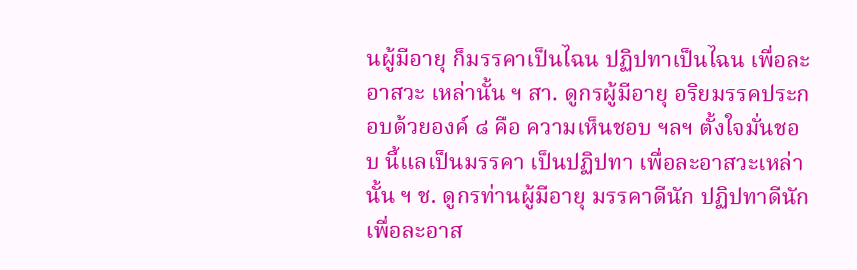นผู้มีอายุ ก็มรรคาเป็นไฉน ปฏิปทาเป็นไฉน เพื่อละอาสวะ เหล่านั้น ฯ สา. ดูกรผู้มีอายุ อริยมรรคประกอบด้วยองค์ ๘ คือ ความเห็นชอบ ฯลฯ ตั้งใจมั่นชอบ นี้แลเป็นมรรคา เป็นปฏิปทา เพื่อละอาสวะเหล่านั้น ฯ ช. ดูกรท่านผู้มีอายุ มรรคาดีนัก ปฏิปทาดีนัก เพื่อละอาส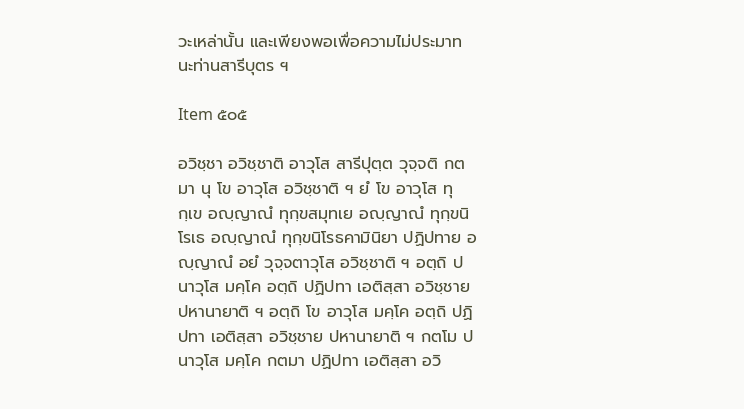วะเหล่านั้น และเพียงพอเพื่อความไม่ประมาท นะท่านสารีบุตร ฯ

Item ๕๐๕

อวิชฺชา อวิชฺชาติ อาวุโส สารีปุตฺต วุจฺจติ กตมา นุ โข อาวุโส อวิชฺชาติ ฯ ยํ โข อาวุโส ทุกฺเข อญฺญาณํ ทุกฺขสมุทเย อญฺญาณํ ทุกฺขนิโรเธ อญฺญาณํ ทุกฺขนิโรธคามินิยา ปฏิปทาย อญฺญาณํ อยํ วุจฺจตาวุโส อวิชฺชาติ ฯ อตฺถิ ปนาวุโส มคฺโค อตฺถิ ปฏิปทา เอติสฺสา อวิชฺชาย ปหานายาติ ฯ อตฺถิ โข อาวุโส มคฺโค อตฺถิ ปฏิปทา เอติสฺสา อวิชฺชาย ปหานายาติ ฯ กตโม ปนาวุโส มคฺโค กตมา ปฏิปทา เอติสฺสา อวิ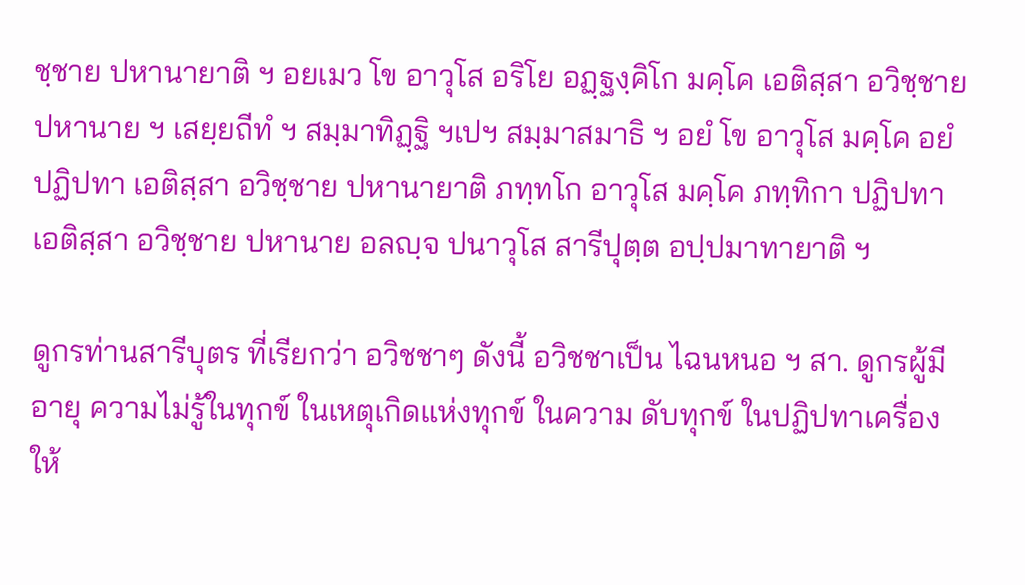ชฺชาย ปหานายาติ ฯ อยเมว โข อาวุโส อริโย อฏฺฐงฺคิโก มคฺโค เอติสฺสา อวิชฺชาย ปหานาย ฯ เสยฺยถีทํ ฯ สมฺมาทิฏฺฐิ ฯเปฯ สมฺมาสมาธิ ฯ อยํ โข อาวุโส มคฺโค อยํ ปฏิปทา เอติสฺสา อวิชฺชาย ปหานายาติ ภทฺทโก อาวุโส มคฺโค ภทฺทิกา ปฏิปทา เอติสฺสา อวิชฺชาย ปหานาย อลญฺจ ปนาวุโส สารีปุตฺต อปฺปมาทายาติ ฯ

ดูกรท่านสารีบุตร ที่เรียกว่า อวิชชาๆ ดังนี้ อวิชชาเป็น ไฉนหนอ ฯ สา. ดูกรผู้มีอายุ ความไม่รู้ในทุกข์ ในเหตุเกิดแห่งทุกข์ ในความ ดับทุกข์ ในปฏิปทาเครื่องให้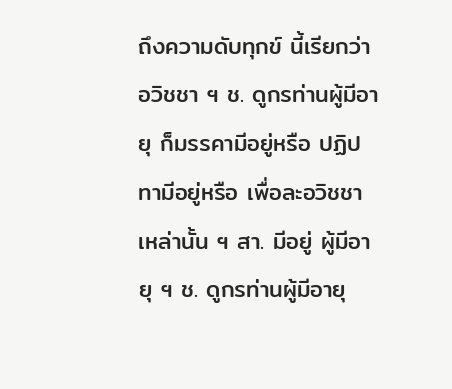ถึงความดับทุกข์ นี้เรียกว่าอวิชชา ฯ ช. ดูกรท่านผู้มีอายุ ก็มรรคามีอยู่หรือ ปฏิปทามีอยู่หรือ เพื่อละอวิชชา เหล่านั้น ฯ สา. มีอยู่ ผู้มีอายุ ฯ ช. ดูกรท่านผู้มีอายุ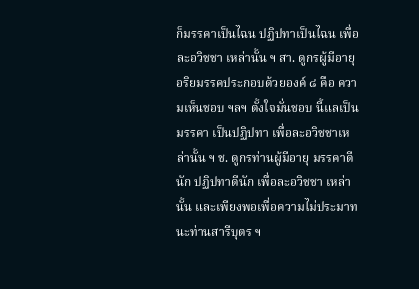ก็มรรคาเป็นไฉน ปฏิปทาเป็นไฉน เพื่อละอวิชชา เหล่านั้น ฯ สา. ดูกรผู้มีอายุ อริยมรรคประกอบด้วยองค์ ๘ คือ ความเห็นชอบ ฯลฯ ตั้งใจมั่นชอบ นี้แลเป็นมรรคา เป็นปฏิปทา เพื่อละอวิชชาเหล่านั้น ฯ ช. ดูกรท่านผู้มีอายุ มรรคาดีนัก ปฏิปทาดีนัก เพื่อละอวิชชา เหล่านั้น และเพียงพอเพื่อความไม่ประมาท นะท่านสารีบุตร ฯ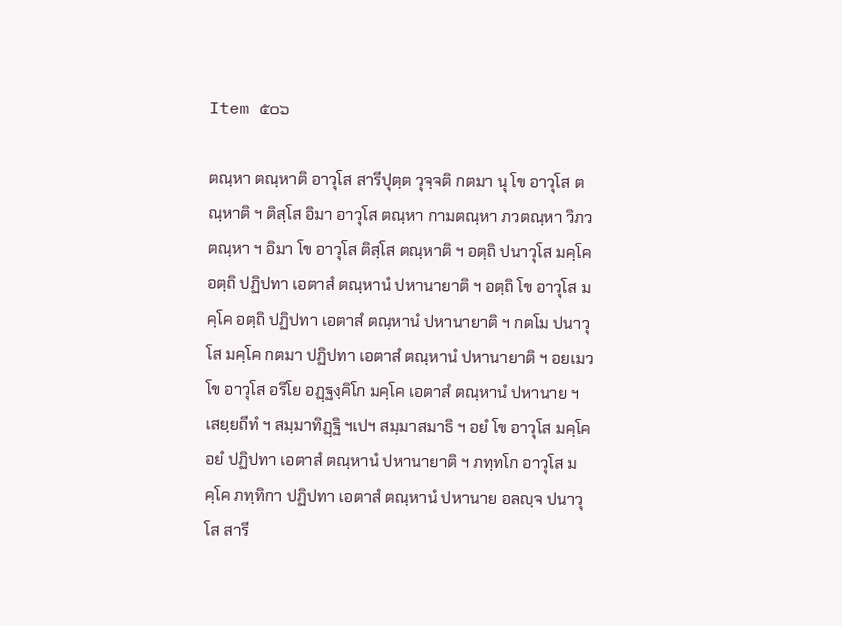Item ๕๐๖

ตณฺหา ตณฺหาติ อาวุโส สารีปุตฺต วุจฺจติ กตมา นุ โข อาวุโส ตณฺหาติ ฯ ติสฺโส อิมา อาวุโส ตณฺหา กามตณฺหา ภวตณฺหา วิภวตณฺหา ฯ อิมา โข อาวุโส ติสฺโส ตณฺหาติ ฯ อตฺถิ ปนาวุโส มคฺโค อตฺถิ ปฏิปทา เอตาสํ ตณฺหานํ ปหานายาติ ฯ อตฺถิ โข อาวุโส มคฺโค อตฺถิ ปฏิปทา เอตาสํ ตณฺหานํ ปหานายาติ ฯ กตโม ปนาวุโส มคฺโค กตมา ปฏิปทา เอตาสํ ตณฺหานํ ปหานายาติ ฯ อยเมว โข อาวุโส อริโย อฏฺฐงฺคิโก มคฺโค เอตาสํ ตณฺหานํ ปหานาย ฯ เสยฺยถีทํ ฯ สมฺมาทิฏฺฐิ ฯเปฯ สมฺมาสมาธิ ฯ อยํ โข อาวุโส มคฺโค อยํ ปฏิปทา เอตาสํ ตณฺหานํ ปหานายาติ ฯ ภทฺทโก อาวุโส มคฺโค ภทฺทิกา ปฏิปทา เอตาสํ ตณฺหานํ ปหานาย อลญฺจ ปนาวุโส สารี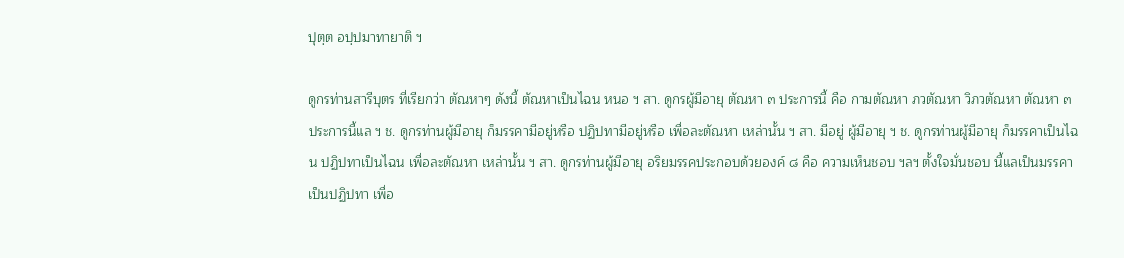ปุตฺต อปฺปมาทายาติ ฯ

ดูกรท่านสารีบุตร ที่เรียกว่า ตัณหาๆ ดังนี้ ตัณหาเป็นไฉน หนอ ฯ สา. ดูกรผู้มีอายุ ตัณหา ๓ ประการนี้ คือ กามตัณหา ภวตัณหา วิภวตัณหา ตัณหา ๓ ประการนี้แล ฯ ช. ดูกรท่านผู้มีอายุ ก็มรรคามีอยู่หรือ ปฏิปทามีอยู่หรือ เพื่อละตัณหา เหล่านั้น ฯ สา. มีอยู่ ผู้มีอายุ ฯ ช. ดูกรท่านผู้มีอายุ ก็มรรคาเป็นไฉน ปฏิปทาเป็นไฉน เพื่อละตัณหา เหล่านั้น ฯ สา. ดูกรท่านผู้มีอายุ อริยมรรคประกอบด้วยองค์ ๘ คือ ความเห็นชอบ ฯลฯ ตั้งใจมั่นชอบ นี้แลเป็นมรรคา เป็นปฏิปทา เพื่อ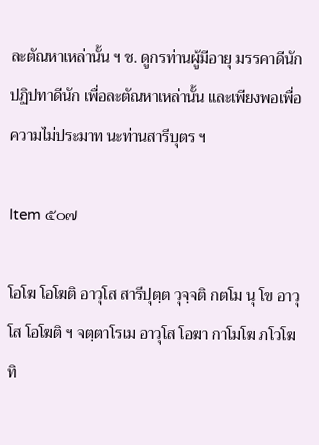ละตัณหาเหล่านั้น ฯ ช. ดูกรท่านผู้มีอายุ มรรคาดีนัก ปฏิปทาดีนัก เพื่อละตัณหาเหล่านั้น และเพียงพอเพื่อความไม่ประมาท นะท่านสารีบุตร ฯ

Item ๕๐๗

โอโฆ โอโฆติ อาวุโส สารีปุตฺต วุจฺจติ กตโม นุ โข อาวุโส โอโฆติ ฯ จตฺตาโรเม อาวุโส โอฆา กาโมโฆ ภโวโฆ ทิ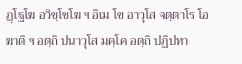ฏฺโฐโฆ อวิชฺโชโฆ ฯ อิเม โข อาวุโส จตฺตาโร โอฆาติ ฯ อตฺถิ ปนาวุโส มคฺโค อตฺถิ ปฏิปทา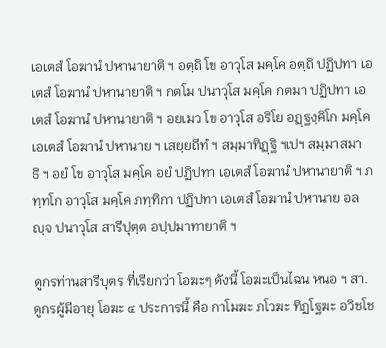เอเตสํ โอฆานํ ปหานายาติ ฯ อตฺถิ โข อาวุโส มคฺโค อตฺถิ ปฏิปทา เอเตสํ โอฆานํ ปหานายาติ ฯ กตโม ปนาวุโส มคฺโค กตมา ปฏิปทา เอเตสํ โอฆานํ ปหานายาติ ฯ อยเมว โข อาวุโส อริโย อฏฺฐงฺคิโก มคฺโค เอเตสํ โอฆานํ ปหานาย ฯ เสยฺยถีทํ ฯ สมฺมาทิฏฺฐิ ฯเปฯ สมฺมาสมาธิ ฯ อยํ โข อาวุโส มคฺโค อยํ ปฏิปทา เอเตสํ โอฆานํ ปหานายาติ ฯ ภทฺทโก อาวุโส มคฺโค ภทฺทิกา ปฏิปทา เอเตสํ โอฆานํ ปหานาย อลญฺจ ปนาวุโส สารีปุตฺต อปฺปมาทายาติ ฯ

ดูกรท่านสารีบุตร ที่เรียกว่า โอฆะๆ ดังนี้ โอฆะเป็นไฉน หนอ ฯ สา. ดูกรผู้มีอายุ โอฆะ ๔ ประการนี้ คือ กาโมฆะ ภโวฆะ ทิฏโฐฆะ อวิชโช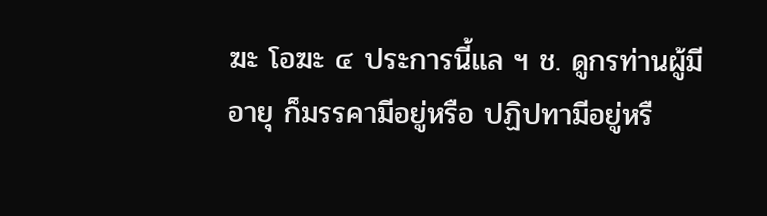ฆะ โอฆะ ๔ ประการนี้แล ฯ ช. ดูกรท่านผู้มีอายุ ก็มรรคามีอยู่หรือ ปฏิปทามีอยู่หรื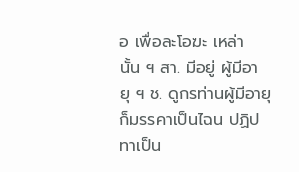อ เพื่อละโอฆะ เหล่านั้น ฯ สา. มีอยู่ ผู้มีอายุ ฯ ช. ดูกรท่านผู้มีอายุ ก็มรรคาเป็นไฉน ปฏิปทาเป็น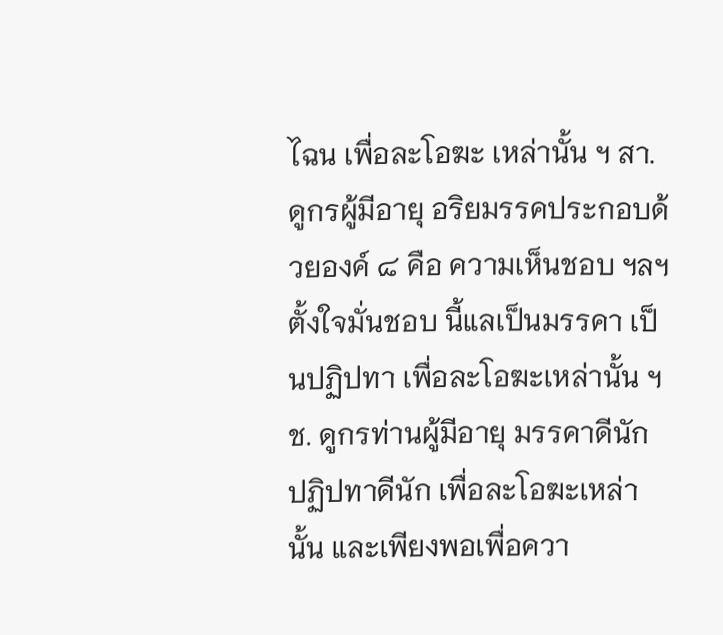ไฉน เพื่อละโอฆะ เหล่านั้น ฯ สา. ดูกรผู้มีอายุ อริยมรรคประกอบด้วยองค์ ๘ คือ ความเห็นชอบ ฯลฯ ตั้งใจมั่นชอบ นี้แลเป็นมรรคา เป็นปฏิปทา เพื่อละโอฆะเหล่านั้น ฯ ช. ดูกรท่านผู้มีอายุ มรรคาดีนัก ปฏิปทาดีนัก เพื่อละโอฆะเหล่านั้น และเพียงพอเพื่อควา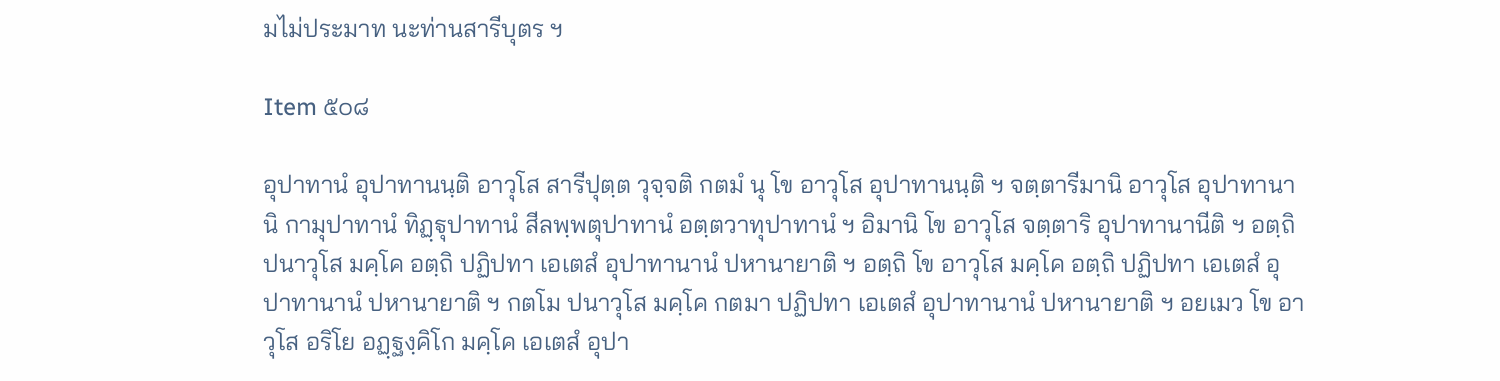มไม่ประมาท นะท่านสารีบุตร ฯ

Item ๕๐๘

อุปาทานํ อุปาทานนฺติ อาวุโส สารีปุตฺต วุจฺจติ กตมํ นุ โข อาวุโส อุปาทานนฺติ ฯ จตฺตารีมานิ อาวุโส อุปาทานานิ กามุปาทานํ ทิฏฺฐุปาทานํ สีลพฺพตุปาทานํ อตฺตวาทุปาทานํ ฯ อิมานิ โข อาวุโส จตฺตาริ อุปาทานานีติ ฯ อตฺถิ ปนาวุโส มคฺโค อตฺถิ ปฏิปทา เอเตสํ อุปาทานานํ ปหานายาติ ฯ อตฺถิ โข อาวุโส มคฺโค อตฺถิ ปฏิปทา เอเตสํ อุปาทานานํ ปหานายาติ ฯ กตโม ปนาวุโส มคฺโค กตมา ปฏิปทา เอเตสํ อุปาทานานํ ปหานายาติ ฯ อยเมว โข อาวุโส อริโย อฏฺฐงฺคิโก มคฺโค เอเตสํ อุปา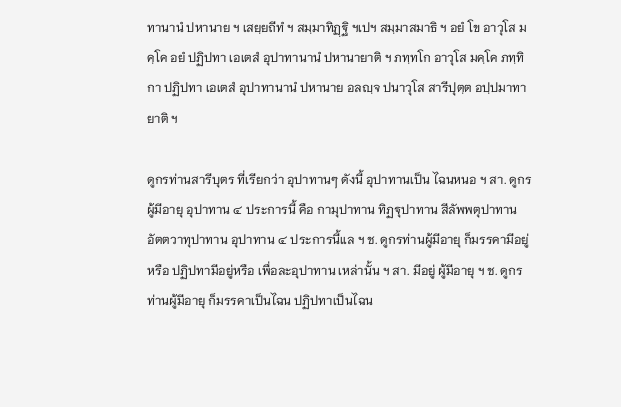ทานานํ ปหานาย ฯ เสยฺยถีทํ ฯ สมฺมาทิฏฺฐิ ฯเปฯ สมฺมาสมาธิ ฯ อยํ โข อาวุโส มคฺโค อยํ ปฏิปทา เอเตสํ อุปาทานานํ ปหานายาติ ฯ ภทฺทโก อาวุโส มคฺโค ภทฺทิกา ปฏิปทา เอเตสํ อุปาทานานํ ปหานาย อลญฺจ ปนาวุโส สารีปุตฺต อปฺปมาทายาติ ฯ

ดูกรท่านสารีบุตร ที่เรียกว่า อุปาทานๆ ดังนี้ อุปาทานเป็น ไฉนหนอ ฯ สา. ดูกรผู้มีอายุ อุปาทาน ๔ ประการนี้ คือ กามุปาทาน ทิฏฐุปาทาน สีลัพพตุปาทาน อัตตวาทุปาทาน อุปาทาน ๔ ประการนี้แล ฯ ช. ดูกรท่านผู้มีอายุ ก็มรรคามีอยู่หรือ ปฏิปทามีอยู่หรือ เพื่อละอุปาทาน เหล่านั้น ฯ สา. มีอยู่ ผู้มีอายุ ฯ ช. ดูกรท่านผู้มีอายุ ก็มรรคาเป็นไฉน ปฏิปทาเป็นไฉน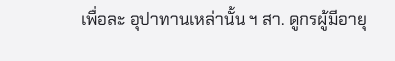เพื่อละ อุปาทานเหล่านั้น ฯ สา. ดูกรผู้มีอายุ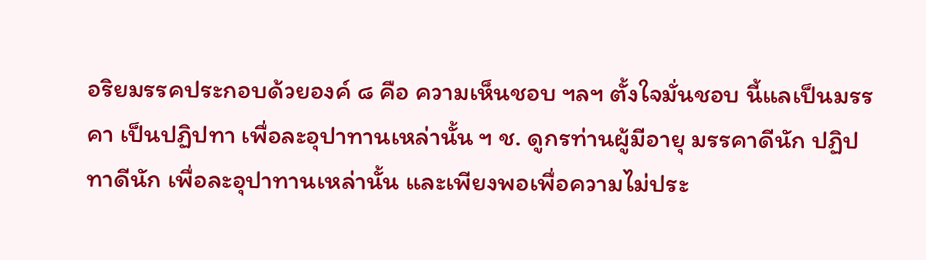อริยมรรคประกอบด้วยองค์ ๘ คือ ความเห็นชอบ ฯลฯ ตั้งใจมั่นชอบ นี้แลเป็นมรรคา เป็นปฏิปทา เพื่อละอุปาทานเหล่านั้น ฯ ช. ดูกรท่านผู้มีอายุ มรรคาดีนัก ปฏิปทาดีนัก เพื่อละอุปาทานเหล่านั้น และเพียงพอเพื่อความไม่ประ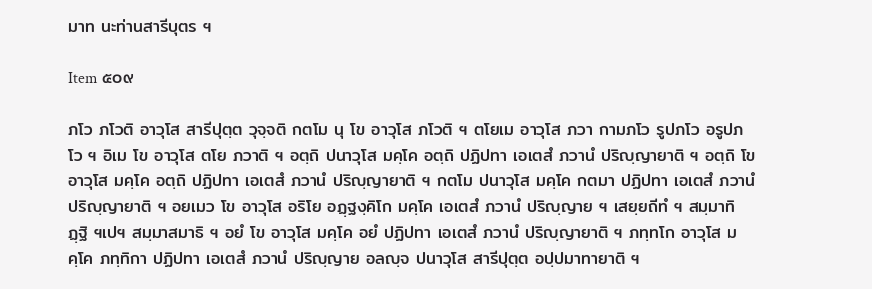มาท นะท่านสารีบุตร ฯ

Item ๕๐๙

ภโว ภโวติ อาวุโส สารีปุตฺต วุจฺจติ กตโม นุ โข อาวุโส ภโวติ ฯ ตโยเม อาวุโส ภวา กามภโว รูปภโว อรูปภโว ฯ อิเม โข อาวุโส ตโย ภวาติ ฯ อตฺถิ ปนาวุโส มคฺโค อตฺถิ ปฏิปทา เอเตสํ ภวานํ ปริญฺญายาติ ฯ อตฺถิ โข อาวุโส มคฺโค อตฺถิ ปฏิปทา เอเตสํ ภวานํ ปริญฺญายาติ ฯ กตโม ปนาวุโส มคฺโค กตมา ปฏิปทา เอเตสํ ภวานํ ปริญฺญายาติ ฯ อยเมว โข อาวุโส อริโย อฏฺฐงฺคิโก มคฺโค เอเตสํ ภวานํ ปริญฺญาย ฯ เสยฺยถีทํ ฯ สมฺมาทิฏฺฐิ ฯเปฯ สมฺมาสมาธิ ฯ อยํ โข อาวุโส มคฺโค อยํ ปฏิปทา เอเตสํ ภวานํ ปริญฺญายาติ ฯ ภทฺทโก อาวุโส มคฺโค ภทฺทิกา ปฏิปทา เอเตสํ ภวานํ ปริญฺญาย อลญฺจ ปนาวุโส สารีปุตฺต อปฺปมาทายาติ ฯ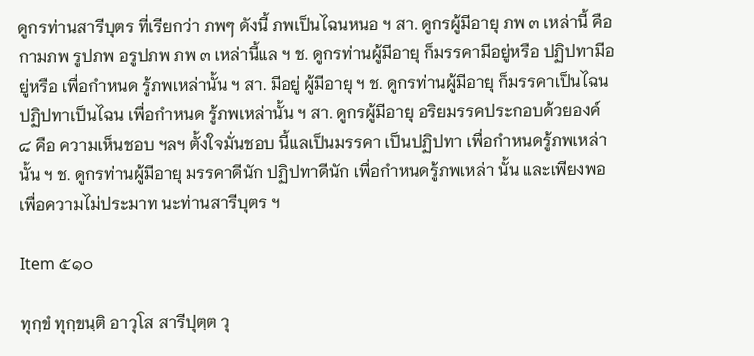ดูกรท่านสารีบุตร ที่เรียกว่า ภพๆ ดังนี้ ภพเป็นไฉนหนอ ฯ สา. ดูกรผู้มีอายุ ภพ ๓ เหล่านี้ คือ กามภพ รูปภพ อรูปภพ ภพ ๓ เหล่านี้แล ฯ ช. ดูกรท่านผู้มีอายุ ก็มรรคามีอยู่หรือ ปฏิปทามีอยู่หรือ เพื่อกำหนด รู้ภพเหล่านั้น ฯ สา. มีอยู่ ผู้มีอายุ ฯ ช. ดูกรท่านผู้มีอายุ ก็มรรคาเป็นไฉน ปฏิปทาเป็นไฉน เพื่อกำหนด รู้ภพเหล่านั้น ฯ สา. ดูกรผู้มีอายุ อริยมรรคประกอบด้วยองค์ ๘ คือ ความเห็นชอบ ฯลฯ ตั้งใจมั่นชอบ นี้แลเป็นมรรคา เป็นปฏิปทา เพื่อกำหนดรู้ภพเหล่านั้น ฯ ช. ดูกรท่านผู้มีอายุ มรรคาดีนัก ปฏิปทาดีนัก เพื่อกำหนดรู้ภพเหล่า นั้น และเพียงพอเพื่อความไม่ประมาท นะท่านสารีบุตร ฯ

Item ๕๑๐

ทุกฺขํ ทุกฺขนฺติ อาวุโส สารีปุตฺต วุ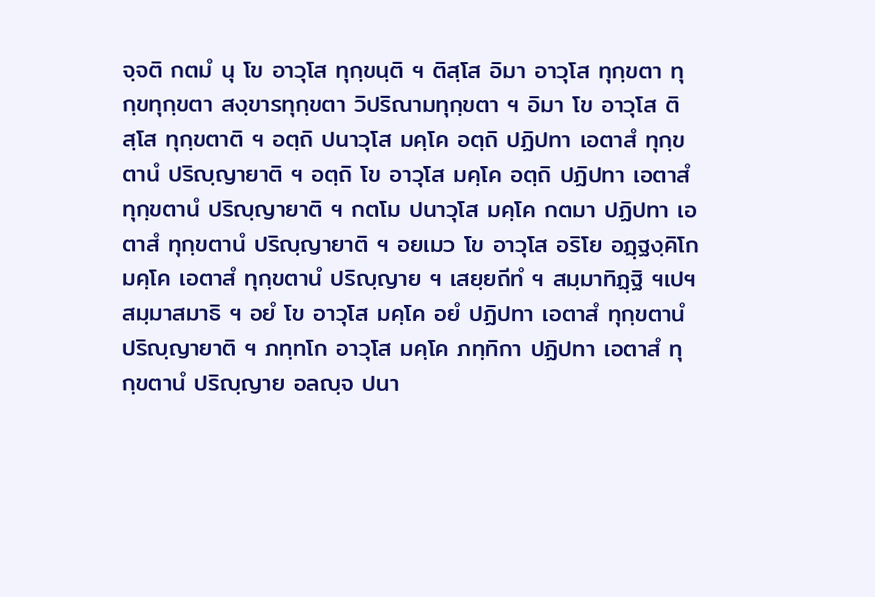จฺจติ กตมํ นุ โข อาวุโส ทุกฺขนฺติ ฯ ติสฺโส อิมา อาวุโส ทุกฺขตา ทุกฺขทุกฺขตา สงฺขารทุกฺขตา วิปริณามทุกฺขตา ฯ อิมา โข อาวุโส ติสฺโส ทุกฺขตาติ ฯ อตฺถิ ปนาวุโส มคฺโค อตฺถิ ปฏิปทา เอตาสํ ทุกฺขตานํ ปริญฺญายาติ ฯ อตฺถิ โข อาวุโส มคฺโค อตฺถิ ปฏิปทา เอตาสํ ทุกฺขตานํ ปริญฺญายาติ ฯ กตโม ปนาวุโส มคฺโค กตมา ปฏิปทา เอตาสํ ทุกฺขตานํ ปริญฺญายาติ ฯ อยเมว โข อาวุโส อริโย อฏฺฐงฺคิโก มคฺโค เอตาสํ ทุกฺขตานํ ปริญฺญาย ฯ เสยฺยถีทํ ฯ สมฺมาทิฏฺฐิ ฯเปฯ สมฺมาสมาธิ ฯ อยํ โข อาวุโส มคฺโค อยํ ปฏิปทา เอตาสํ ทุกฺขตานํ ปริญฺญายาติ ฯ ภทฺทโก อาวุโส มคฺโค ภทฺทิกา ปฏิปทา เอตาสํ ทุกฺขตานํ ปริญฺญาย อลญฺจ ปนา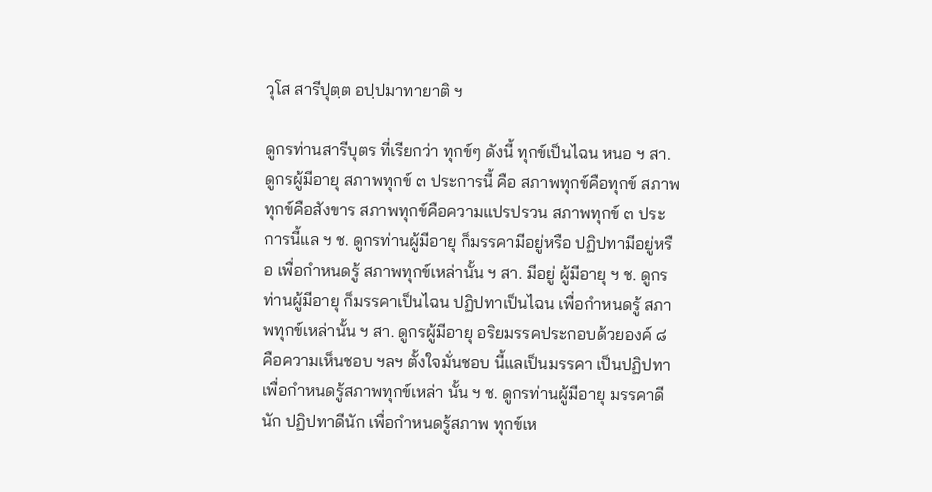วุโส สารีปุตฺต อปฺปมาทายาติ ฯ

ดูกรท่านสารีบุตร ที่เรียกว่า ทุกข์ๆ ดังนี้ ทุกข์เป็นไฉน หนอ ฯ สา. ดูกรผู้มีอายุ สภาพทุกข์ ๓ ประการนี้ คือ สภาพทุกข์คือทุกข์ สภาพทุกข์คือสังขาร สภาพทุกข์คือความแปรปรวน สภาพทุกข์ ๓ ประการนี้แล ฯ ช. ดูกรท่านผู้มีอายุ ก็มรรคามีอยู่หรือ ปฏิปทามีอยู่หรือ เพื่อกำหนดรู้ สภาพทุกข์เหล่านั้น ฯ สา. มีอยู่ ผู้มีอายุ ฯ ช. ดูกรท่านผู้มีอายุ ก็มรรคาเป็นไฉน ปฏิปทาเป็นไฉน เพื่อกำหนดรู้ สภาพทุกข์เหล่านั้น ฯ สา. ดูกรผู้มีอายุ อริยมรรคประกอบด้วยองค์ ๘ คือความเห็นชอบ ฯลฯ ตั้งใจมั่นชอบ นี้แลเป็นมรรคา เป็นปฏิปทา เพื่อกำหนดรู้สภาพทุกข์เหล่า นั้น ฯ ช. ดูกรท่านผู้มีอายุ มรรคาดีนัก ปฏิปทาดีนัก เพื่อกำหนดรู้สภาพ ทุกข์เห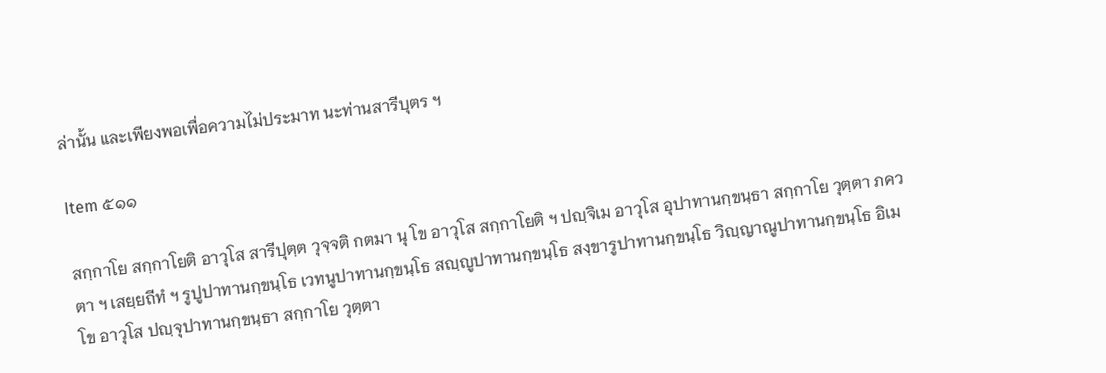ล่านั้น และเพียงพอเพื่อความไม่ประมาท นะท่านสารีบุตร ฯ

Item ๕๑๑

สกฺกาโย สกฺกาโยติ อาวุโส สารีปุตฺต วุจฺจติ กตมา นุ โข อาวุโส สกฺกาโยติ ฯ ปญฺจิเม อาวุโส อุปาทานกฺขนฺธา สกฺกาโย วุตฺตา ภควตา ฯ เสยฺยถีทํ ฯ รูปูปาทานกฺขนฺโธ เวทนูปาทานกฺขนฺโธ สญฺญูปาทานกฺขนฺโธ สงฺขารูปาทานกฺขนฺโธ วิญฺญาณูปาทานกฺขนฺโธ อิเม โข อาวุโส ปญฺจุปาทานกฺขนฺธา สกฺกาโย วุตฺตา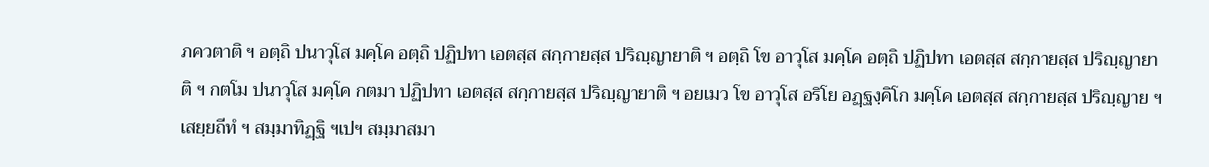ภควตาติ ฯ อตฺถิ ปนาวุโส มคฺโค อตฺถิ ปฏิปทา เอตสฺส สกฺกายสฺส ปริญฺญายาติ ฯ อตฺถิ โข อาวุโส มคฺโค อตฺถิ ปฏิปทา เอตสฺส สกฺกายสฺส ปริญฺญายาติ ฯ กตโม ปนาวุโส มคฺโค กตมา ปฏิปทา เอตสฺส สกฺกายสฺส ปริญฺญายาติ ฯ อยเมว โข อาวุโส อริโย อฏฺฐงฺคิโก มคฺโค เอตสฺส สกฺกายสฺส ปริญฺญาย ฯ เสยฺยถีทํ ฯ สมฺมาทิฏฺฐิ ฯเปฯ สมฺมาสมา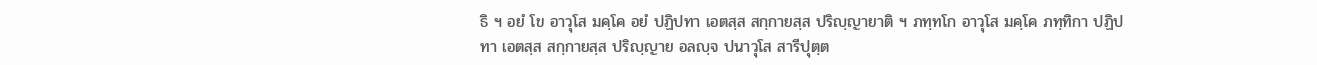ธิ ฯ อยํ โข อาวุโส มคฺโค อยํ ปฏิปทา เอตสฺส สกฺกายสฺส ปริญฺญายาติ ฯ ภทฺทโก อาวุโส มคฺโค ภทฺทิกา ปฏิปทา เอตสฺส สกฺกายสฺส ปริญฺญาย อลญฺจ ปนาวุโส สารีปุตฺต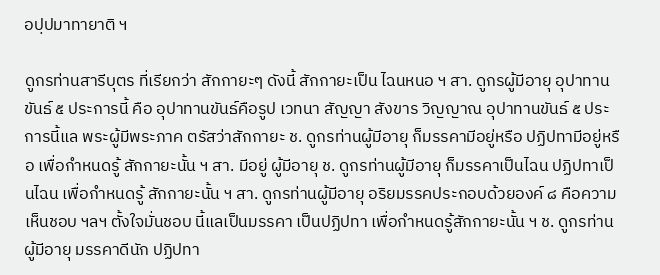อปฺปมาทายาติ ฯ

ดูกรท่านสารีบุตร ที่เรียกว่า สักกายะๆ ดังนี้ สักกายะเป็น ไฉนหนอ ฯ สา. ดูกรผู้มีอายุ อุปาทานขันธ์ ๕ ประการนี้ คือ อุปาทานขันธ์คือรูป เวทนา สัญญา สังขาร วิญญาณ อุปาทานขันธ์ ๕ ประการนี้แล พระผู้มีพระภาค ตรัสว่าสักกายะ ช. ดูกรท่านผู้มีอายุ ก็มรรคามีอยู่หรือ ปฏิปทามีอยู่หรือ เพื่อกำหนดรู้ สักกายะนั้น ฯ สา. มีอยู่ ผู้มีอายุ ช. ดูกรท่านผู้มีอายุ ก็มรรคาเป็นไฉน ปฏิปทาเป็นไฉน เพื่อกำหนดรู้ สักกายะนั้น ฯ สา. ดูกรท่านผู้มีอายุ อริยมรรคประกอบด้วยองค์ ๘ คือความเห็นชอบ ฯลฯ ตั้งใจมั่นชอบ นี้แลเป็นมรรคา เป็นปฏิปทา เพื่อกำหนดรู้สักกายะนั้น ฯ ช. ดูกรท่านผู้มีอายุ มรรคาดีนัก ปฏิปทา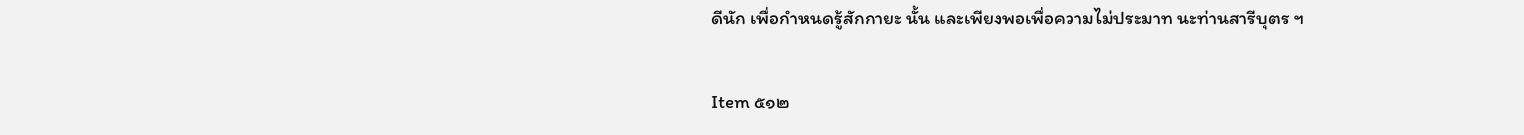ดีนัก เพื่อกำหนดรู้สักกายะ นั้น และเพียงพอเพื่อความไม่ประมาท นะท่านสารีบุตร ฯ

Item ๕๑๒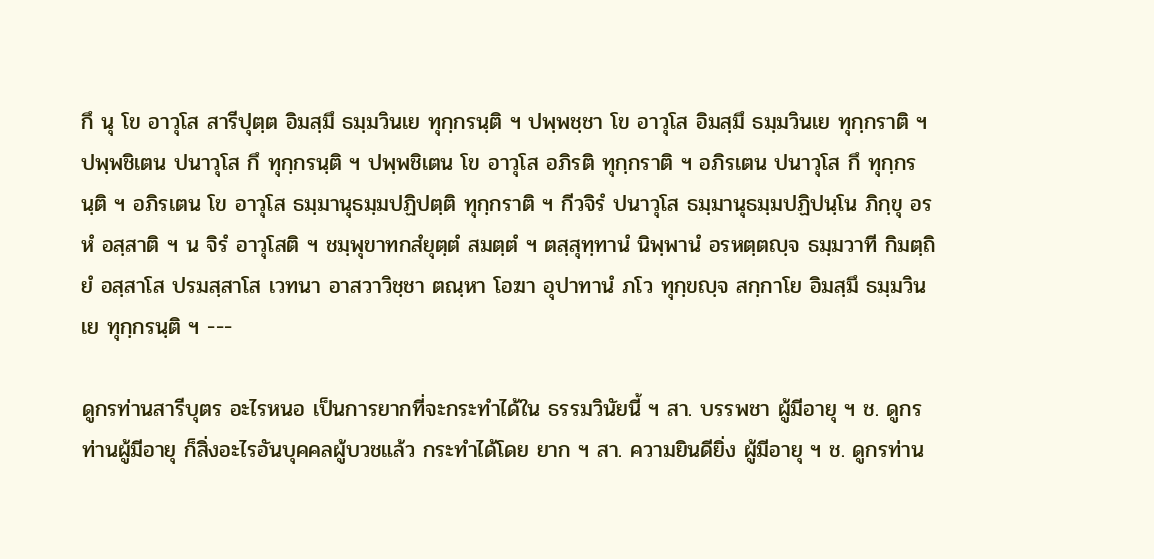กึ นุ โข อาวุโส สารีปุตฺต อิมสฺมึ ธมฺมวินเย ทุกฺกรนฺติ ฯ ปพฺพชฺชา โข อาวุโส อิมสฺมึ ธมฺมวินเย ทุกฺกราติ ฯ ปพฺพชิเตน ปนาวุโส กึ ทุกฺกรนฺติ ฯ ปพฺพชิเตน โข อาวุโส อภิรติ ทุกฺกราติ ฯ อภิรเตน ปนาวุโส กึ ทุกฺกรนฺติ ฯ อภิรเตน โข อาวุโส ธมฺมานุธมฺมปฏิปตฺติ ทุกฺกราติ ฯ กีวจิรํ ปนาวุโส ธมฺมานุธมฺมปฏิปนฺโน ภิกฺขุ อรหํ อสฺสาติ ฯ น จิรํ อาวุโสติ ฯ ชมฺพุขาทกสํยุตฺตํ สมตฺตํ ฯ ตสฺสุทฺทานํ นิพฺพานํ อรหตฺตญฺจ ธมฺมวาที กิมตฺถิยํ อสฺสาโส ปรมสฺสาโส เวทนา อาสวาวิชฺชา ตณฺหา โอฆา อุปาทานํ ภโว ทุกฺขญฺจ สกฺกาโย อิมสฺมึ ธมฺมวินเย ทุกฺกรนฺติ ฯ ---

ดูกรท่านสารีบุตร อะไรหนอ เป็นการยากที่จะกระทำได้ใน ธรรมวินัยนี้ ฯ สา. บรรพชา ผู้มีอายุ ฯ ช. ดูกรท่านผู้มีอายุ ก็สิ่งอะไรอันบุคคลผู้บวชแล้ว กระทำได้โดย ยาก ฯ สา. ความยินดียิ่ง ผู้มีอายุ ฯ ช. ดูกรท่าน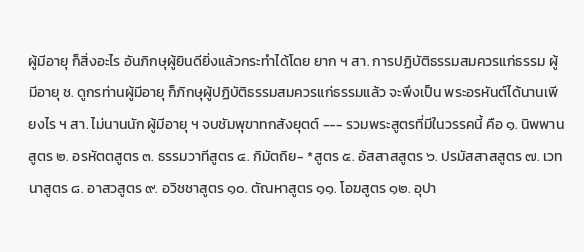ผู้มีอายุ ก็สิ่งอะไร อันภิกษุผู้ยินดียิ่งแล้วกระทำได้โดย ยาก ฯ สา. การปฏิบัติธรรมสมควรแก่ธรรม ผู้มีอายุ ช. ดูกรท่านผู้มีอายุ ก็ภิกษุผู้ปฏิบัติธรรมสมควรแก่ธรรมแล้ว จะพึงเป็น พระอรหันต์ได้นานเพียงไร ฯ สา. ไม่นานนัก ผู้มีอายุ ฯ จบชัมพุขาทกสังยุตต์ --- รวมพระสูตรที่มีในวรรคนี้ คือ ๑. นิพพานสูตร ๒. อรหัตตสูตร ๓. ธรรมวาทีสูตร ๔. กิมัตถิย- *สูตร ๕. อัสสาสสูตร ๖. ปรมัสสาสสูตร ๗. เวทนาสูตร ๘. อาสวสูตร ๙. อวิชชาสูตร ๑๐. ตัณหาสูตร ๑๑. โอฆสูตร ๑๒. อุปา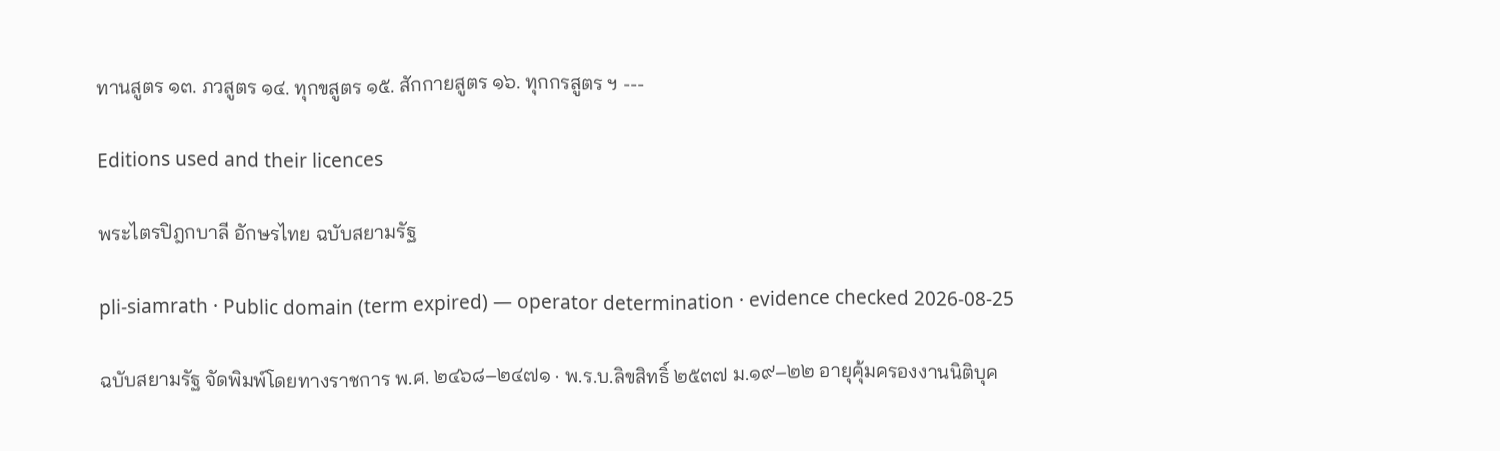ทานสูตร ๑๓. ภวสูตร ๑๔. ทุกขสูตร ๑๕. สักกายสูตร ๑๖. ทุกกรสูตร ฯ ---

Editions used and their licences

พระไตรปิฎกบาลี อักษรไทย ฉบับสยามรัฐ

pli-siamrath · Public domain (term expired) — operator determination · evidence checked 2026-08-25

ฉบับสยามรัฐ จัดพิมพ์โดยทางราชการ พ.ศ. ๒๔๖๘–๒๔๗๑ · พ.ร.บ.ลิขสิทธิ์ ๒๕๓๗ ม.๑๙–๒๒ อายุคุ้มครองงานนิติบุค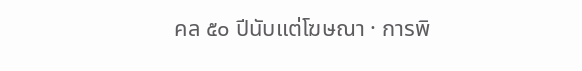คล ๕๐ ปีนับแต่โฆษณา · การพิ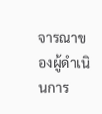จารณาของผู้ดำเนินการ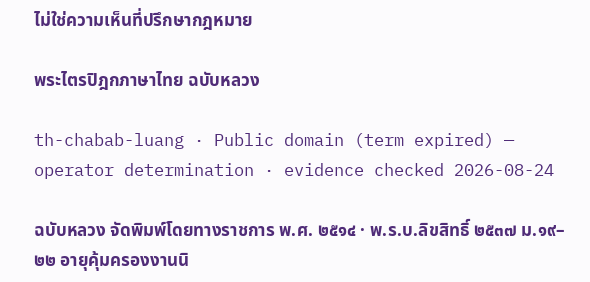ไม่ใช่ความเห็นที่ปรึกษากฎหมาย

พระไตรปิฎกภาษาไทย ฉบับหลวง

th-chabab-luang · Public domain (term expired) — operator determination · evidence checked 2026-08-24

ฉบับหลวง จัดพิมพ์โดยทางราชการ พ.ศ. ๒๕๑๔ · พ.ร.บ.ลิขสิทธิ์ ๒๕๓๗ ม.๑๙–๒๒ อายุคุ้มครองงานนิ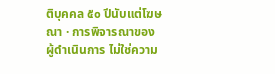ติบุคคล ๕๐ ปีนับแต่โฆษณา · การพิจารณาของผู้ดำเนินการ ไม่ใช่ความ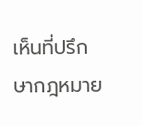เห็นที่ปรึกษากฎหมาย